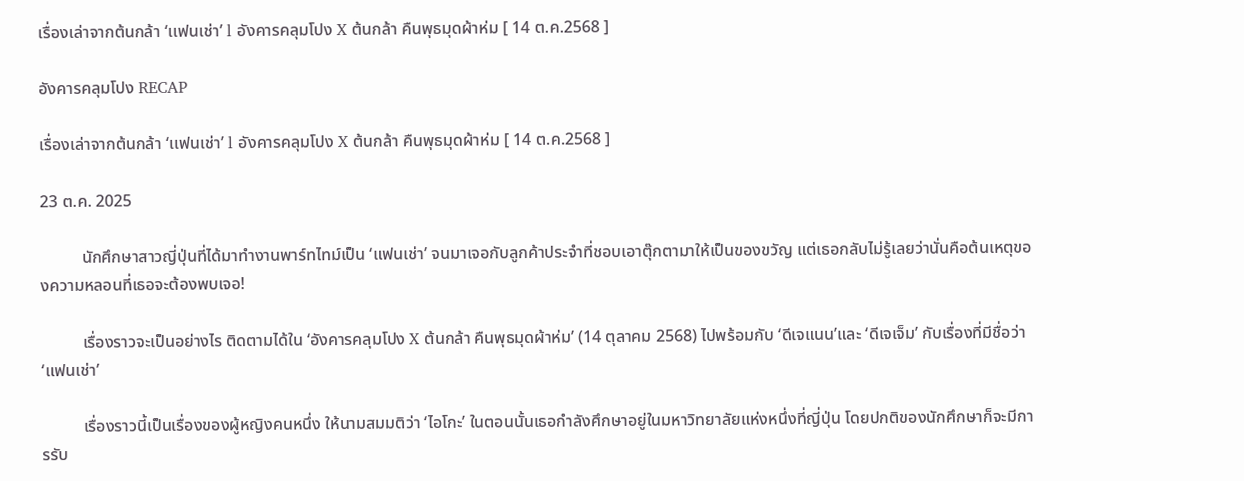เรื่องเล่าจากต้นกล้า ‘เเฟนเช่า’ l อังคารคลุมโปง X ต้นกล้า คืนพุธมุดผ้าห่ม [ 14 ต.ค.2568 ]

อังคารคลุมโปง RECAP

เรื่องเล่าจากต้นกล้า ‘เเฟนเช่า’ l อังคารคลุมโปง X ต้นกล้า คืนพุธมุดผ้าห่ม [ 14 ต.ค.2568 ]

23 ต.ค. 2025

          นักศึกษาสาวญี่ปุ่นที่ได้มาทำงานพาร์ทไทม์เป็น ‘แฟนเช่า’ จนมาเจอกับลูกค้าประจำที่ชอบเอาตุ๊กตามาให้เป็นของขวัญ แต่เธอกลับไม่รู้เลยว่านั่นคือต้นเหตุของความหลอนที่เธอจะต้องพบเจอ!

          เรื่องราวจะเป็นอย่างไร ติดตามได้ใน ‘อังคารคลุมโปง X ต้นกล้า คืนพุธมุดผ้าห่ม’ (14 ตุลาคม 2568) ไปพร้อมกับ ‘ดีเจแนน’และ ‘ดีเจเจ็ม’ กับเรื่องที่มีชื่อว่า ‘แฟนเช่า’

          เรื่องราวนี้เป็นเรื่องของผู้หญิงคนหนึ่ง ให้นามสมมติว่า ‘ไอโกะ’ ในตอนนั้นเธอกำลังศึกษาอยู่ในมหาวิทยาลัยแห่งหนึ่งที่ญี่ปุ่น โดยปกติของนักศึกษาก็จะมีการรับ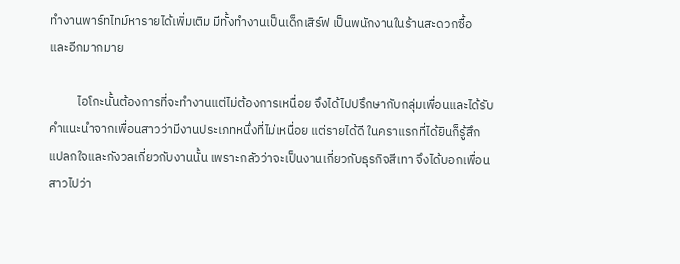ทำงานพาร์ทไทม์หารายได้เพิ่มเติม มีทั้งทำงานเป็นเด็กเสิร์ฟ เป็นพนักงานในร้านสะดวกซื้อ และอีกมากมาย

          ไอโกะนั้นต้องการที่จะทำงานแต่ไม่ต้องการเหนื่อย จึงได้ไปปรึกษากับกลุ่มเพื่อนและได้รับคำแนะนำจากเพื่อนสาวว่ามีงานประเภทหนึ่งที่ไม่เหนื่อย แต่รายได้ดี ในคราแรกที่ได้ยินก็รู้สึกแปลกใจและกังวลเกี่ยวกับงานนั้น เพราะกลัวว่าจะเป็นงานเกี่ยวกับธุรกิจสีเทา จึงได้บอกเพื่อนสาวไปว่า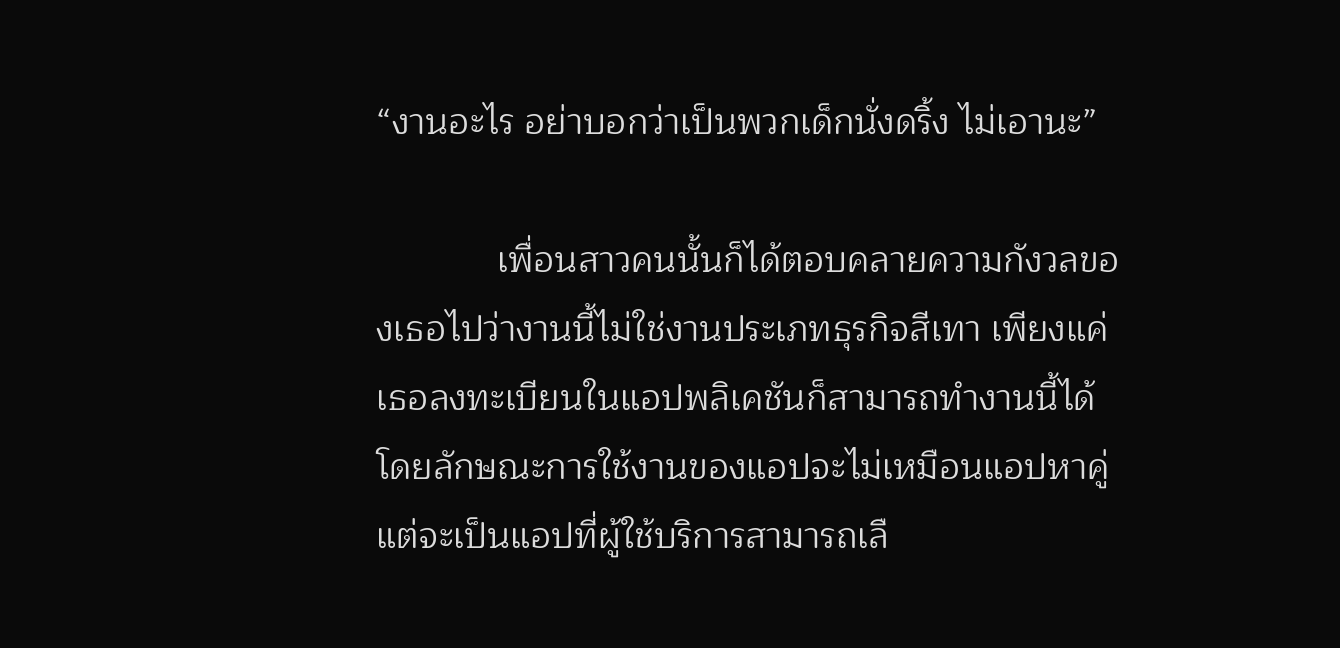“งานอะไร อย่าบอกว่าเป็นพวกเด็กนั่งดริ้ง ไม่เอานะ”

            เพื่อนสาวคนนั้นก็ได้ตอบคลายความกังวลของเธอไปว่างานนี้ไม่ใช่งานประเภทธุรกิจสีเทา เพียงแค่เธอลงทะเบียนในแอปพลิเคชันก็สามารถทำงานนี้ได้ โดยลักษณะการใช้งานของแอปจะไม่เหมือนแอปหาคู่ แต่จะเป็นแอปที่ผู้ใช้บริการสามารถเลื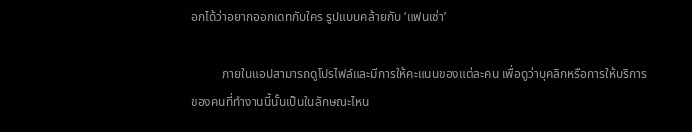อกได้ว่าอยากออกเดทกับใคร รูปแบบคล้ายกับ ‘แฟนเช่า’

          ภายในแอปสามารถดูโปรไฟล์และมีการให้คะแนนของแต่ละคน เพื่อดูว่าบุคลิกหรือการให้บริการของคนที่ทำงานนี้นั้นเป็นในลักษณะไหน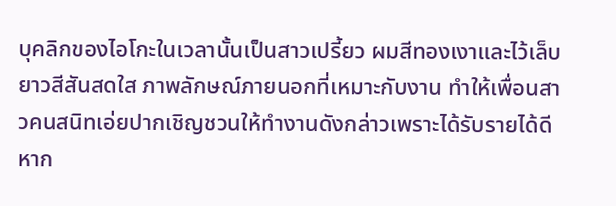บุคลิกของไอโกะในเวลานั้นเป็นสาวเปรี้ยว ผมสีทองเงาและไว้เล็บยาวสีสันสดใส ภาพลักษณ์ภายนอกที่เหมาะกับงาน ทำให้เพื่อนสาวคนสนิทเอ่ยปากเชิญชวนให้ทำงานดังกล่าวเพราะได้รับรายได้ดี หาก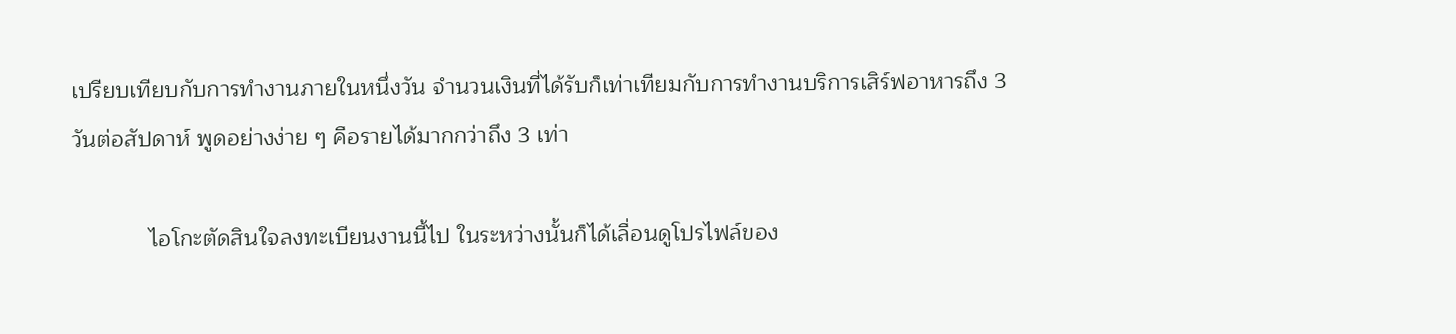เปรียบเทียบกับการทำงานภายในหนึ่งวัน จำนวนเงินที่ได้รับก็เท่าเทียมกับการทำงานบริการเสิร์ฟอาหารถึง 3 วันต่อสัปดาห์ พูดอย่างง่าย ๆ คือรายได้มากกว่าถึง 3 เท่า

            ไอโกะตัดสินใจลงทะเบียนงานนี้ไป ในระหว่างนั้นก็ได้เลื่อนดูโปรไฟล์ของ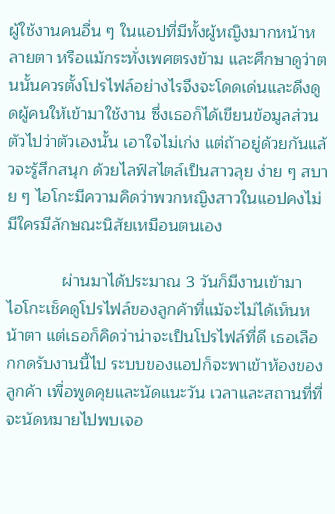ผู้ใช้งานคนอื่น ๆ ในแอปที่มีทั้งผู้หญิงมากหน้าหลายตา หรือแม้กระทั่งเพศตรงข้าม และศึกษาดูว่าตนนั้นควรตั้งโปรไฟล์อย่างไรจึงจะโดดเด่นและดึงดูดผู้คนให้เข้ามาใช้งาน ซึ่งเธอก็ได้เขียนข้อมูลส่วนตัวไปว่าตัวเองนั้น เอาใจไม่เก่ง แต่ถ้าอยู่ด้วยกันแล้วจะรู้สึกสนุก ด้วยไลฟ์สไตล์เป็นสาวลุย ง่าย ๆ สบาย ๆ ไอโกะมีความคิดว่าพวกหญิงสาวในแอปคงไม่มีใครมีลักษณะนิสัยเหมือนตนเอง

            ผ่านมาได้ประมาณ 3 วันก็มีงานเข้ามา  ไอโกะเช็คดูโปรไฟล์ของลูกค้าที่แม้จะไม่ได้เห็นหน้าตา แต่เธอก็คิดว่าน่าจะเป็นโปรไฟล์ที่ดี เธอเลือกกดรับงานนี้ไป ระบบของแอปก็จะพาเข้าห้องของลูกค้า เพื่อพูดคุยและนัดแนะวัน เวลาและสถานที่ที่จะนัดหมายไปพบเจอ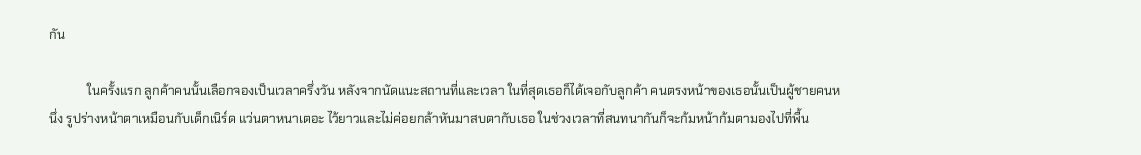กัน

            ในครั้งแรก ลูกค้าคนนั้นเลือกจองเป็นเวลาครึ่งวัน หลังจากนัดแนะสถานที่และเวลา ในที่สุดเธอก็ได้เจอกับลูกค้า คนตรงหน้าของเธอนั้นเป็นผู้ชายคนหนึ่ง รูปร่างหน้าตาเหมือนกับเด็กเนิร์ด แว่นตาหนาเตอะ ไว้ยาวและไม่ค่อยกล้าหันมาสบตากับเธอ ในช่วงเวลาที่สนทนากันก็จะก้มหน้าก้มตามองไปที่พื้น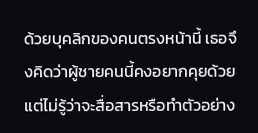ด้วยบุคลิกของคนตรงหน้านี้ เธอจึงคิดว่าผู้ชายคนนี้คงอยากคุยด้วยแต่ไม่รู้ว่าจะสื่อสารหรือทำตัวอย่าง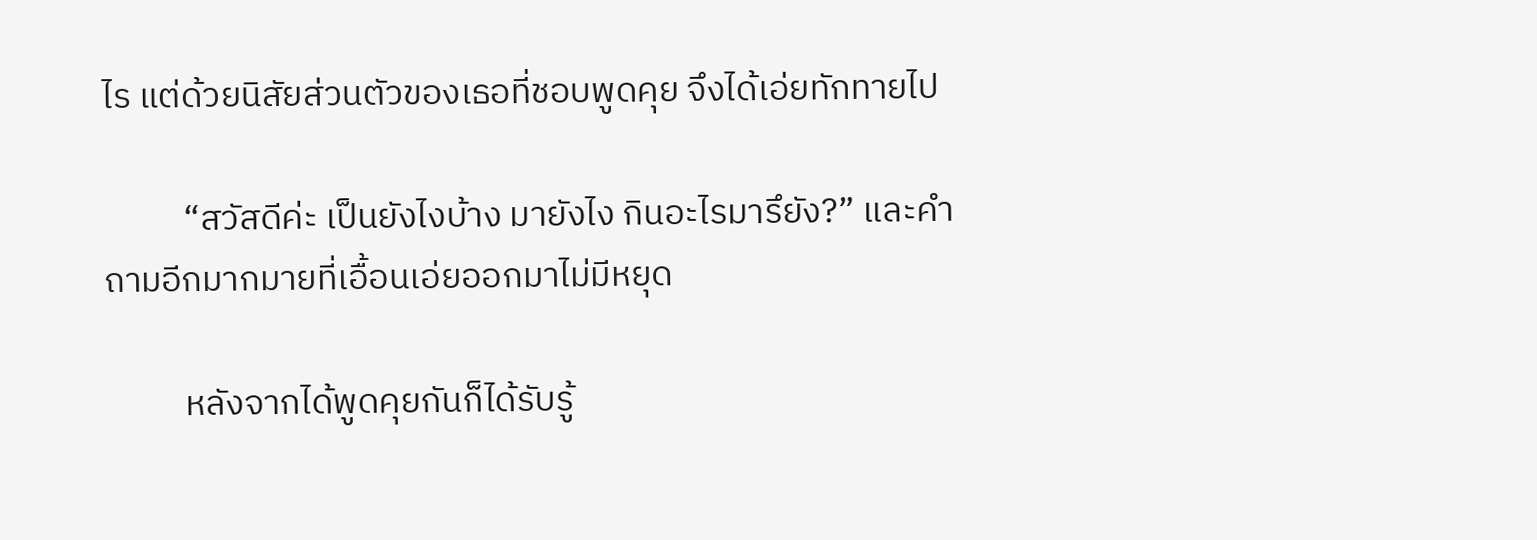ไร แต่ด้วยนิสัยส่วนตัวของเธอที่ชอบพูดคุย จึงได้เอ่ยทักทายไป

          “สวัสดีค่ะ เป็นยังไงบ้าง มายังไง กินอะไรมารึยัง?” และคำถามอีกมากมายที่เอื้อนเอ่ยออกมาไม่มีหยุด

          หลังจากได้พูดคุยกันก็ได้รับรู้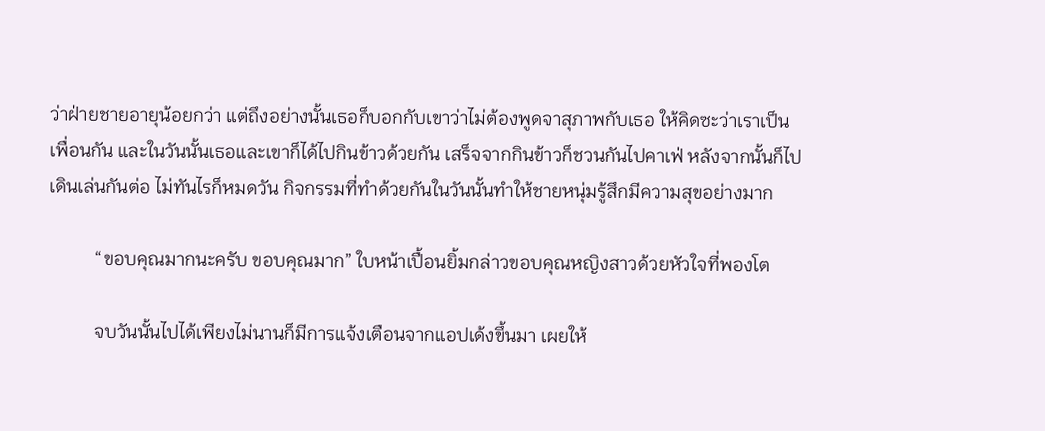ว่าฝ่ายชายอายุน้อยกว่า แต่ถึงอย่างนั้นเธอก็บอกกับเขาว่าไม่ต้องพูดจาสุภาพกับเธอ ให้คิดซะว่าเราเป็นเพื่อนกัน และในวันนั้นเธอและเขาก็ได้ไปกินข้าวด้วยกัน เสร็จจากกินข้าวก็ชวนกันไปคาเฟ่ หลังจากนั้นก็ไปเดินเล่นกันต่อ ไม่ทันไรก็หมดวัน กิจกรรมที่ทำด้วยกันในวันนั้นทำให้ชายหนุ่มรู้สึกมีความสุขอย่างมาก

          “ขอบคุณมากนะครับ ขอบคุณมาก” ใบหน้าเปื้อนยิ้มกล่าวขอบคุณหญิงสาวด้วยหัวใจที่พองโต

          จบวันนั้นไปได้เพียงไม่นานก็มีการแจ้งเตือนจากแอปเด้งขึ้นมา เผยให้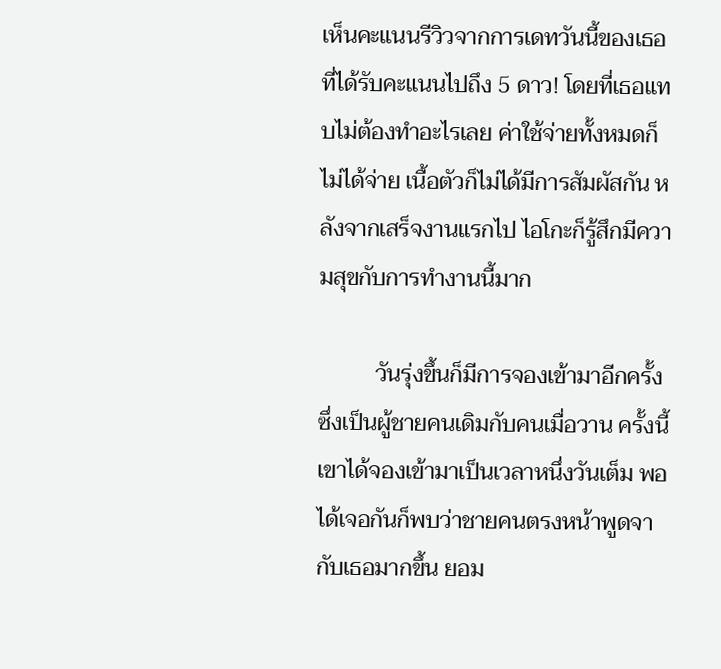เห็นคะแนนรีวิวจากการเดทวันนี้ของเธอที่ได้รับคะแนนไปถึง 5 ดาว! โดยที่เธอแทบไม่ต้องทำอะไรเลย ค่าใช้จ่ายทั้งหมดก็ไม่ได้จ่าย เนื้อตัวก็ไม่ได้มีการสัมผัสกัน หลังจากเสร็จงานแรกไป ไอโกะก็รู้สึกมีความสุขกับการทำงานนี้มาก

          วันรุ่งขึ้นก็มีการจองเข้ามาอีกครั้ง ซึ่งเป็นผู้ชายคนเดิมกับคนเมื่อวาน ครั้งนี้เขาได้จองเข้ามาเป็นเวลาหนึ่งวันเต็ม พอได้เจอกันก็พบว่าชายคนตรงหน้าพูดจากับเธอมากขึ้น ยอม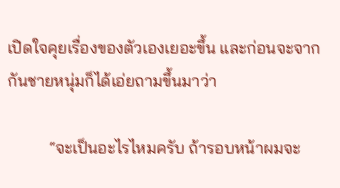เปิดใจคุยเรื่องของตัวเองเยอะขึ้น และก่อนจะจากกันชายหนุ่มก็ได้เอ่ยถามขึ้นมาว่า

          “จะเป็นอะไรไหมครับ ถ้ารอบหน้าผมจะ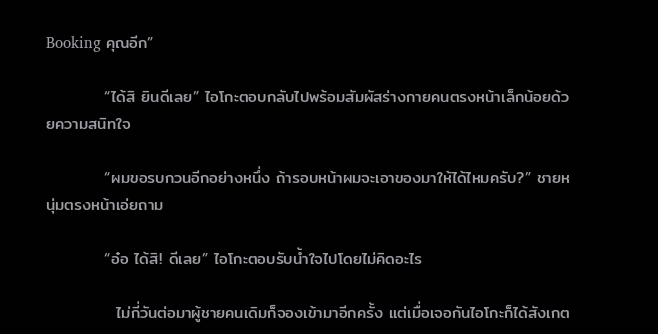Booking คุณอีก”

          “ได้สิ ยินดีเลย” ไอโกะตอบกลับไปพร้อมสัมผัสร่างกายคนตรงหน้าเล็กน้อยด้วยความสนิทใจ

          “ผมขอรบกวนอีกอย่างหนึ่ง ถ้ารอบหน้าผมจะเอาของมาให้ได้ไหมครับ?” ชายหนุ่มตรงหน้าเอ่ยถาม

          “อ๋อ ได้สิ! ดีเลย” ไอโกะตอบรับน้ำใจไปโดยไม่คิดอะไร

            ไม่กี่วันต่อมาผู้ชายคนเดิมก็จองเข้ามาอีกครั้ง แต่เมื่อเจอกันไอโกะก็ได้สังเกต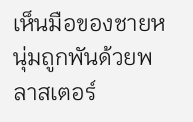เห็นมือของชายหนุ่มถูกพันด้วยพลาสเตอร์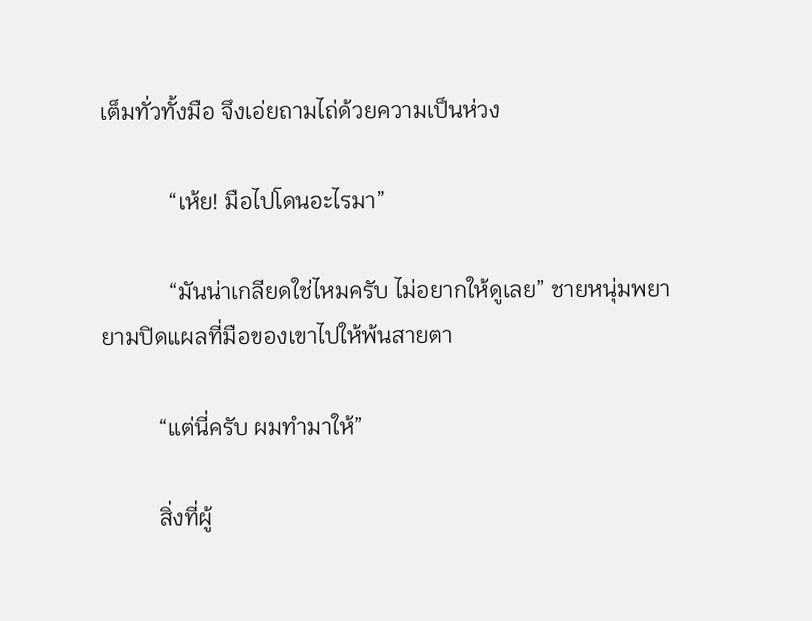เต็มทั่วทั้งมือ จึงเอ่ยถามไถ่ด้วยความเป็นห่วง

            “เห้ย! มือไปโดนอะไรมา”

            “มันน่าเกลียดใช่ไหมครับ ไม่อยากให้ดูเลย” ชายหนุ่มพยายามปิดแผลที่มือของเขาไปให้พ้นสายตา

          “แต่นี่ครับ ผมทำมาให้”

          สิ่งที่ผู้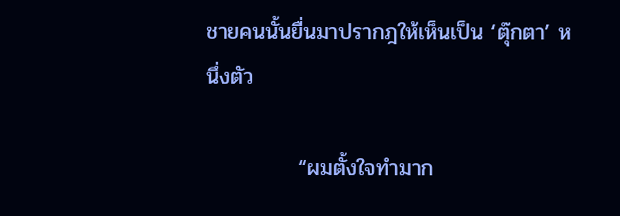ชายคนนั้นยื่นมาปรากฎให้เห็นเป็น ‘ตุ๊กตา’ หนึ่งตัว

            “ผมตั้งใจทำมาก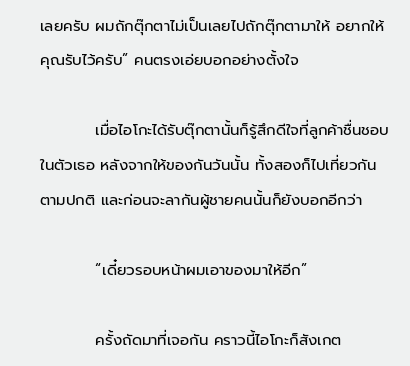เลยครับ ผมถักตุ๊กตาไม่เป็นเลยไปถักตุ๊กตามาให้ อยากให้คุณรับไว้ครับ” คนตรงเอ่ยบอกอย่างตั้งใจ

          เมื่อไอโกะได้รับตุ๊กตานั้นก็รู้สึกดีใจที่ลูกค้าชื่นชอบในตัวเธอ หลังจากให้ของกันวันนั้น ทั้งสองก็ไปเที่ยวกันตามปกติ และก่อนจะลากันผู้ชายคนนั้นก็ยังบอกอีกว่า

          “เดี๋ยวรอบหน้าผมเอาของมาให้อีก”

          ครั้งถัดมาที่เจอกัน คราวนี้ไอโกะก็สังเกต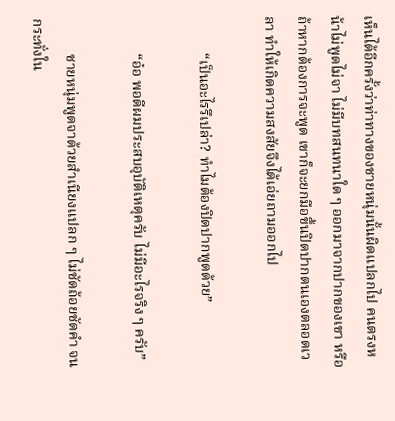เห็นได้อีกครั้งว่าท่าทางของชายหนุ่มนั้นผิดแปลกไป คนตรงหน้าไม่พูดไม่จา ไม่มีบทสนทนาใด ๆ ออกมาจากปากของเขา หรือถ้าหากต้องการจะพูด เขาก็จะยกมือขึ้นปิดปากตนเองตลอดเวลา ทำให้เกิดความสงสัยจึงได้เอ่ยถามออกไป

          “เป็นอะไรรึเปล่า? ทำไมต้องปิดปากพูดด้วย”

          “อ๋อ พอดีผมประสบอุบัติเหตุครับ ไม่มีอะไรจริง ๆ ครับ”

          ชายหนุ่มพูดจาด้วยสำเนียงแปลก ๆ ไม่ชัดถ้อยชัดคำ จนกระทั่งใน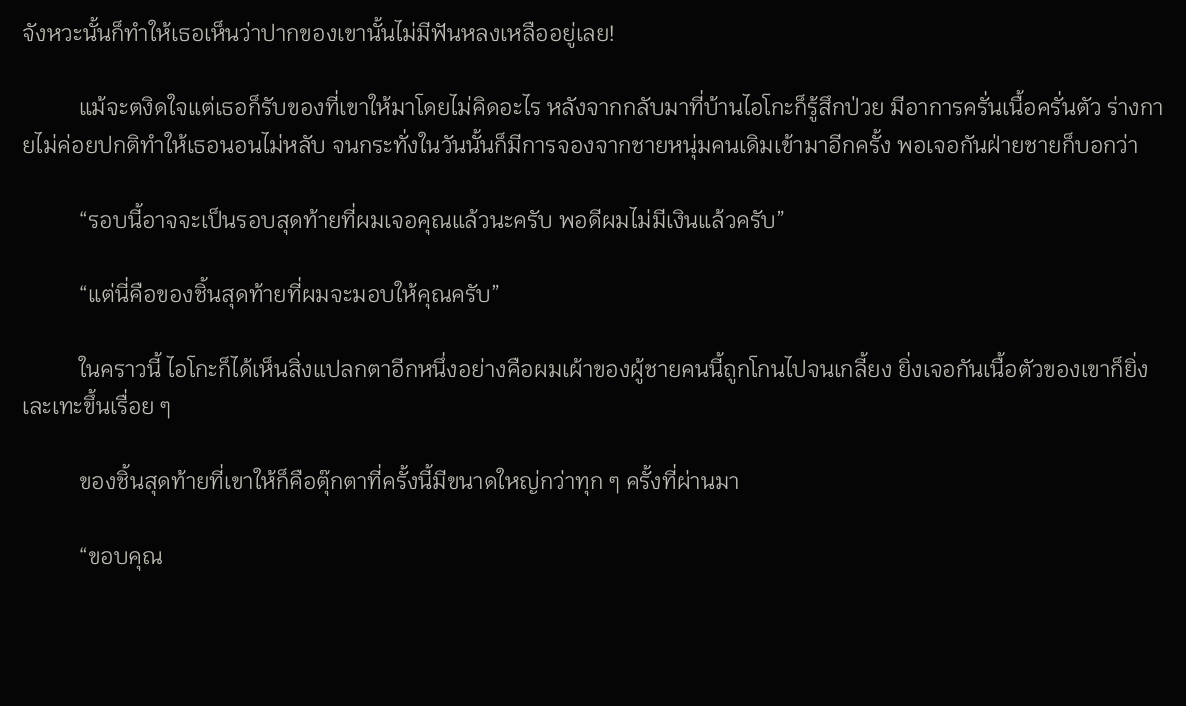จังหวะนั้นก็ทำให้เธอเห็นว่าปากของเขานั้นไม่มีฟันหลงเหลืออยู่เลย!

          แม้จะตงิดใจแต่เธอก็รับของที่เขาให้มาโดยไม่คิดอะไร หลังจากกลับมาที่บ้านไอโกะก็รู้สึกป่วย มีอาการครั่นเนื้อครั่นตัว ร่างกายไม่ค่อยปกติทำให้เธอนอนไม่หลับ จนกระทั่งในวันนั้นก็มีการจองจากชายหนุ่มคนเดิมเข้ามาอีกครั้ง พอเจอกันฝ่ายชายก็บอกว่า

          “รอบนี้อาจจะเป็นรอบสุดท้ายที่ผมเจอคุณแล้วนะครับ พอดีผมไม่มีเงินแล้วครับ”

          “แต่นี่คือของชิ้นสุดท้ายที่ผมจะมอบให้คุณครับ”

          ในคราวนี้ ไอโกะก็ได้เห็นสิ่งแปลกตาอีกหนึ่งอย่างคือผมเผ้าของผู้ชายคนนี้ถูกโกนไปจนเกลี้ยง ยิ่งเจอกันเนื้อตัวของเขาก็ยิ่งเละเทะขึ้นเรื่อย ๆ

          ของชิ้นสุดท้ายที่เขาให้ก็คือตุ๊กตาที่ครั้งนี้มีขนาดใหญ่กว่าทุก ๆ ครั้งที่ผ่านมา

          “ขอบคุณ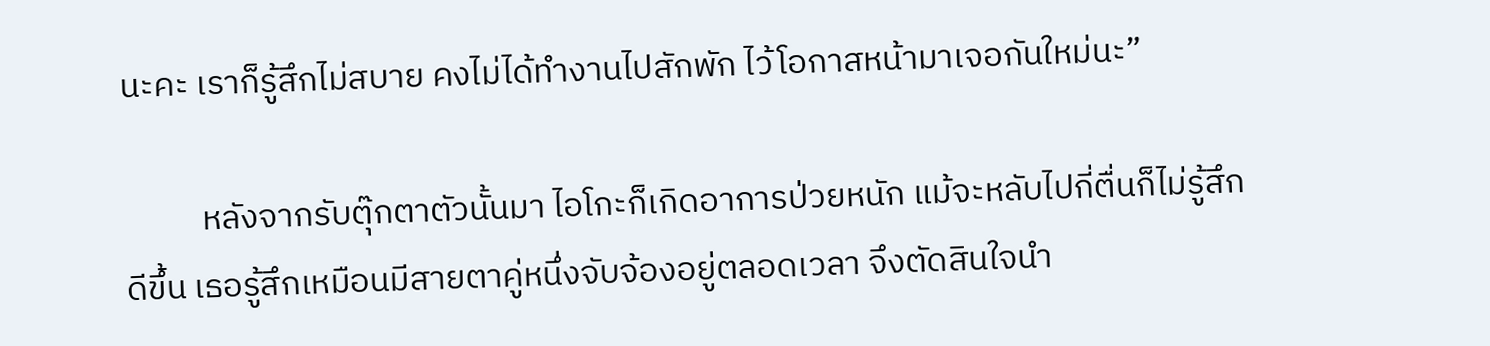นะคะ เราก็รู้สึกไม่สบาย คงไม่ได้ทำงานไปสักพัก ไว้โอกาสหน้ามาเจอกันใหม่นะ”

          หลังจากรับตุ๊กตาตัวนั้นมา ไอโกะก็เกิดอาการป่วยหนัก แม้จะหลับไปกี่ตื่นก็ไม่รู้สึกดีขึ้น เธอรู้สึกเหมือนมีสายตาคู่หนึ่งจับจ้องอยู่ตลอดเวลา จึงตัดสินใจนำ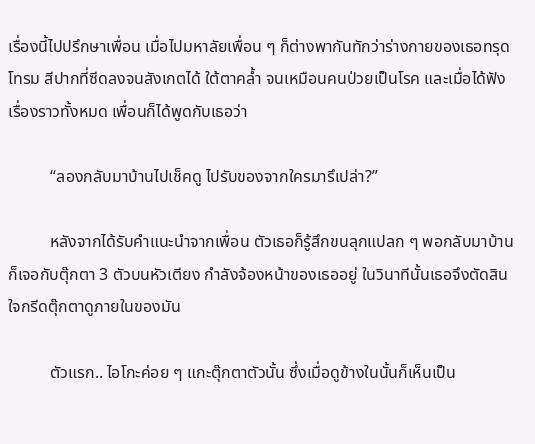เรื่องนี้ไปปรึกษาเพื่อน เมื่อไปมหาลัยเพื่อน ๆ ก็ต่างพากันทักว่าร่างกายของเธอทรุดโทรม สีปากที่ซีดลงจนสังเกตได้ ใต้ตาคล้ำ จนเหมือนคนป่วยเป็นโรค และเมื่อได้ฟังเรื่องราวทั้งหมด เพื่อนก็ได้พูดกับเธอว่า

          “ลองกลับมาบ้านไปเช็คดู ไปรับของจากใครมารึเปล่า?”

          หลังจากได้รับคำแนะนำจากเพื่อน ตัวเธอก็รู้สึกขนลุกแปลก ๆ พอกลับมาบ้านก็เจอกับตุ๊กตา 3 ตัวบนหัวเตียง กำลังจ้องหน้าของเธออยู่ ในวินาทีนั้นเธอจึงตัดสินใจกรีดตุ๊กตาดูภายในของมัน

          ตัวแรก.. ไอโกะค่อย ๆ แกะตุ๊กตาตัวนั้น ซึ่งเมื่อดูข้างในนั้นก็เห็นเป็น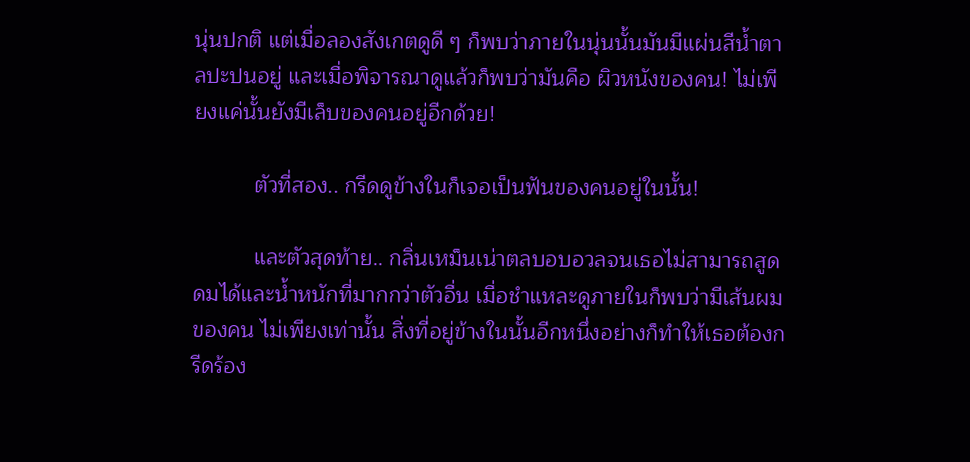นุ่นปกติ แต่เมื่อลองสังเกตดูดี ๆ ก็พบว่าภายในนุ่นนั้นมันมีแผ่นสีน้ำตาลปะปนอยู่ และเมื่อพิจารณาดูแล้วก็พบว่ามันคือ ผิวหนังของคน! ไม่เพียงแค่นั้นยังมีเล็บของคนอยู่อีกด้วย!

          ตัวที่สอง.. กรีดดูข้างในก็เจอเป็นฟันของคนอยู่ในนั้น!

          และตัวสุดท้าย.. กลิ่นเหม็นเน่าตลบอบอวลจนเธอไม่สามารถสูดดมได้และน้ำหนักที่มากกว่าตัวอื่น เมื่อชำแหละดูภายในก็พบว่ามีเส้นผมของคน ไม่เพียงเท่านั้น สิ่งที่อยู่ข้างในนั้นอีกหนึ่งอย่างก็ทำให้เธอต้องกรีดร้อง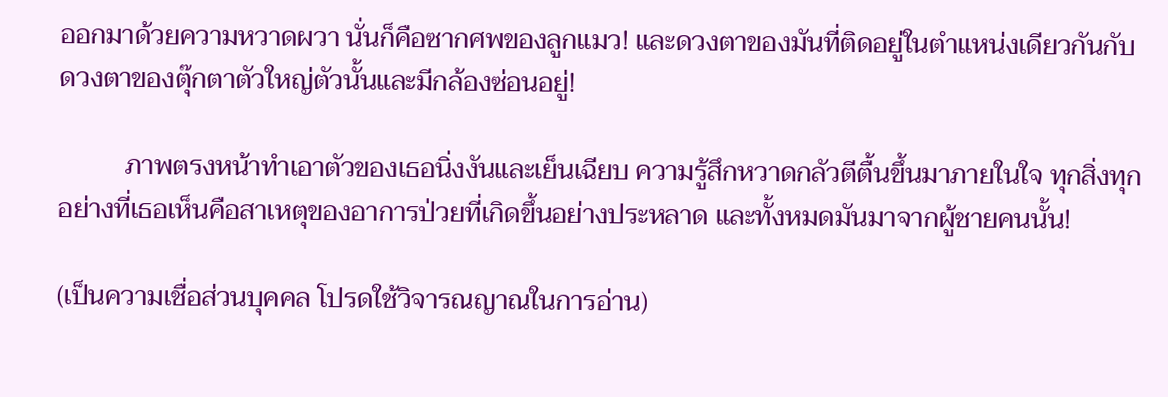ออกมาด้วยความหวาดผวา นั่นก็คือซากศพของลูกแมว! และดวงตาของมันที่ติดอยู่ในตำแหน่งเดียวกันกับดวงตาของตุ๊กตาตัวใหญ่ตัวนั้นและมีกล้องซ่อนอยู่!

          ภาพตรงหน้าทำเอาตัวของเธอนิ่งงันและเย็นเฉียบ ความรู้สึกหวาดกลัวตีตื้นขึ้นมาภายในใจ ทุกสิ่งทุกอย่างที่เธอเห็นคือสาเหตุของอาการป่วยที่เกิดขึ้นอย่างประหลาด และทั้งหมดมันมาจากผู้ชายคนนั้น!

(เป็นความเชื่อส่วนบุคคล โปรดใช้วิจารณญาณในการอ่าน)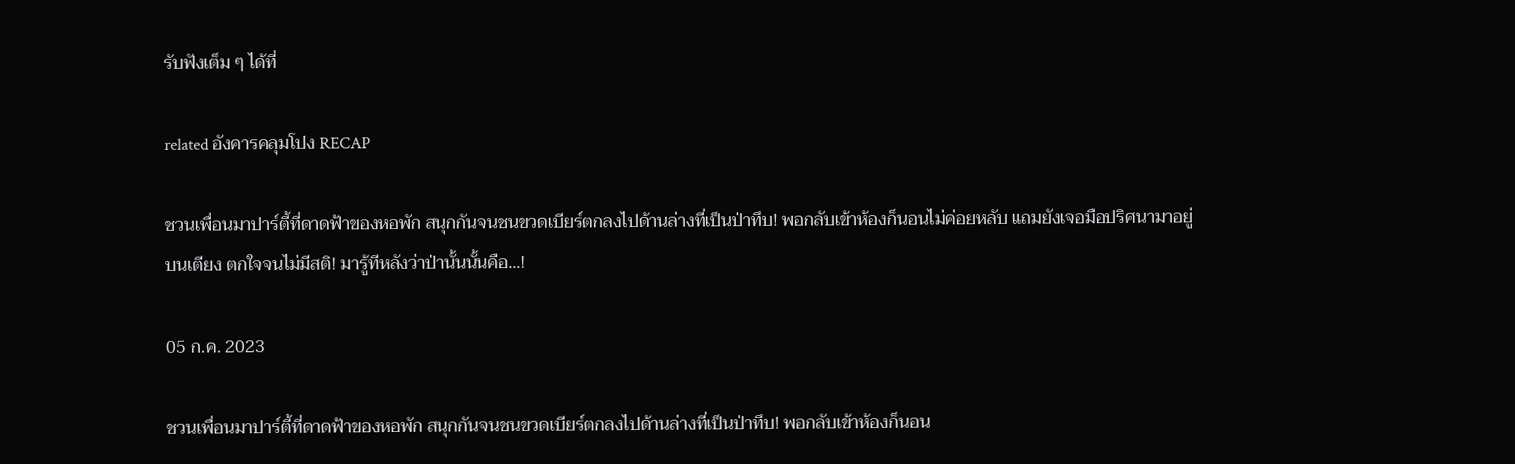รับฟังเต็ม ๆ ได้ที่

related อังคารคลุมโปง RECAP

ชวนเพื่อนมาปาร์ตี้ที่ดาดฟ้าของหอพัก สนุกกันจนชนขวดเบียร์ตกลงไปด้านล่างที่เป็นป่าทึบ! พอกลับเข้าห้องก็นอนไม่ค่อยหลับ แถมยังเจอมือปริศนามาอยู่บนเตียง ตกใจจนไม่มีสติ! มารู้ทีหลังว่าป่านั้นนั้นคือ...!

05 ก.ค. 2023

ชวนเพื่อนมาปาร์ตี้ที่ดาดฟ้าของหอพัก สนุกกันจนชนขวดเบียร์ตกลงไปด้านล่างที่เป็นป่าทึบ! พอกลับเข้าห้องก็นอน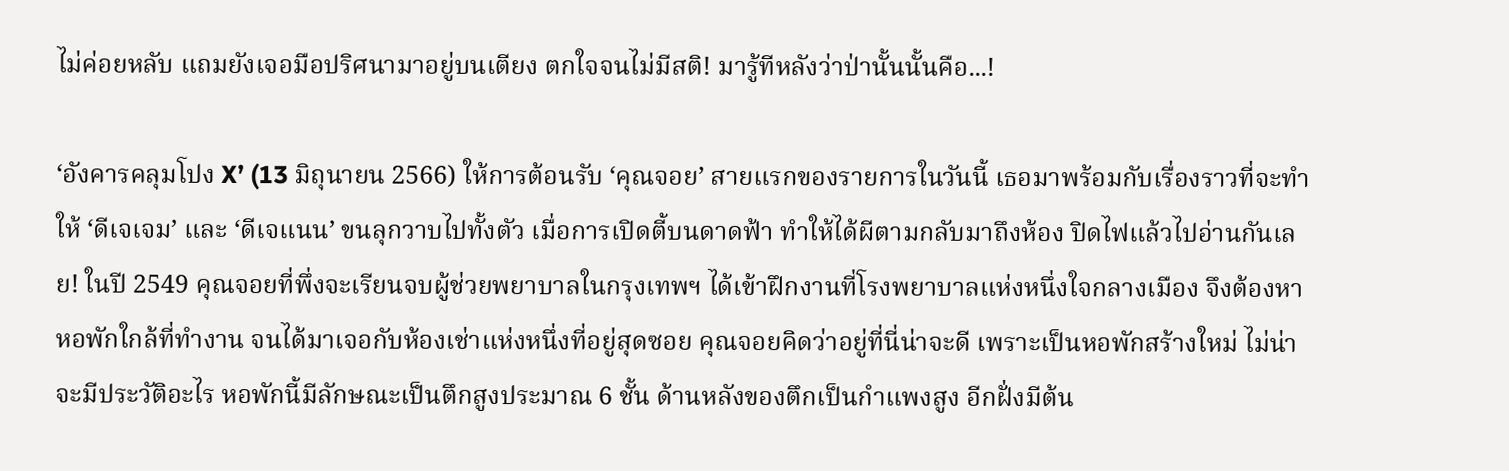ไม่ค่อยหลับ แถมยังเจอมือปริศนามาอยู่บนเตียง ตกใจจนไม่มีสติ! มารู้ทีหลังว่าป่านั้นนั้นคือ...!

‘อังคารคลุมโปง X’ (13 มิถุนายน 2566) ให้การต้อนรับ ‘คุณจอย’ สายแรกของรายการในวันนี้ เธอมาพร้อมกับเรื่องราวที่จะทำให้ ‘ดีเจเจม’ และ ‘ดีเจแนน’ ขนลุกวาบไปทั้งตัว เมื่อการเปิดตี้บนดาดฟ้า ทำให้ได้ผีตามกลับมาถึงห้อง ปิดไฟแล้วไปอ่านกันเลย! ในปี 2549 คุณจอยที่พึ่งจะเรียนจบผู้ช่วยพยาบาลในกรุงเทพฯ ได้เข้าฝึกงานที่โรงพยาบาลแห่งหนึ่งใจกลางเมือง จึงต้องหาหอพักใกล้ที่ทำงาน จนได้มาเจอกับห้องเช่าแห่งหนึ่งที่อยู่สุดซอย คุณจอยคิดว่าอยู่ที่นี่น่าจะดี เพราะเป็นหอพักสร้างใหม่ ไม่น่าจะมีประวัติอะไร หอพักนี้มีลักษณะเป็นตึกสูงประมาณ 6 ชั้น ด้านหลังของตึกเป็นกำแพงสูง อีกฝั่งมีต้น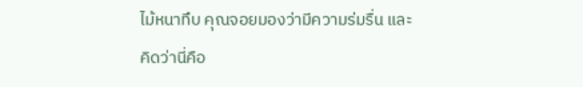ไม้หนาทึบ คุณจอยมองว่ามีความร่มรื่น และคิดว่านี่คือ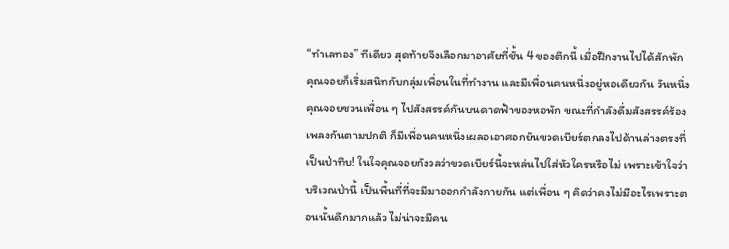“ทำเลทอง” ทีเดียว สุดท้ายจึงเลือกมาอาศัยที่ชั้น 4 ของตึกนี้ เมื่อฝึกงานไปได้สักพัก คุณจอยก็เริ่มสนิทกับกลุ่มเพื่อนในที่ทำงาน และมีเพื่อนคนหนึ่งอยู่หอเดียวกัน วันหนึ่ง คุณจอยชวนเพื่อน ๆ ไปสังสรรค์กันบนดาดฟ้าของหอพัก ขณะที่กำลังดื่มสังสรรค์ร้องเพลงกันตามปกติ ก็มีเพื่อนคนหนึ่งเผลอเอาศอกยันขวดเบียร์ตกลงไปด้านล่างตรงที่เป็นป่าทึบ! ในใจคุณจอยกังวลว่าขวดเบียร์นี้จะหล่นไปใส่หัวใครหรือไม่ เพราะเข้าใจว่าบริเวณป่านี้ เป็นพื้นที่ที่จะมีมาออกกำลังกายกัน แต่เพื่อน ๆ คิดว่าคงไม่มีอะไรเพราะตอนนั้นดึกมากแล้ว ไม่น่าจะมีคน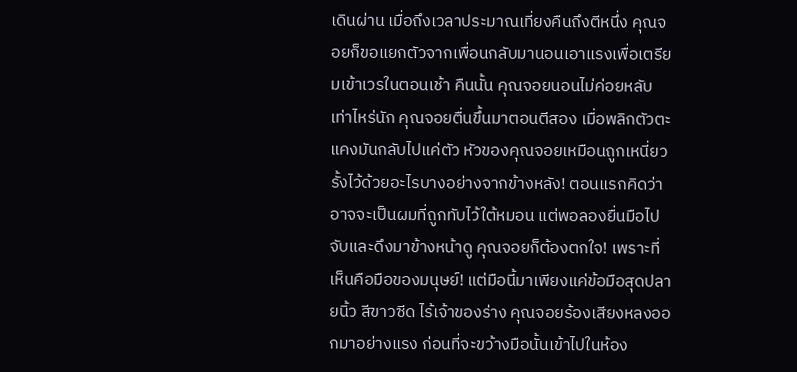เดินผ่าน เมื่อถึงเวลาประมาณเที่ยงคืนถึงตีหนึ่ง คุณจอยก็ขอแยกตัวจากเพื่อนกลับมานอนเอาแรงเพื่อเตรียมเข้าเวรในตอนเช้า คืนนั้น คุณจอยนอนไม่ค่อยหลับเท่าไหร่นัก คุณจอยตื่นขึ้นมาตอนตีสอง เมื่อพลิกตัวตะแคงมันกลับไปแค่ตัว หัวของคุณจอยเหมือนถูกเหนี่ยวรั้งไว้ด้วยอะไรบางอย่างจากข้างหลัง! ตอนแรกคิดว่าอาจจะเป็นผมที่ถูกทับไว้ใต้หมอน แต่พอลองยื่นมือไปจับและดึงมาข้างหน้าดู คุณจอยก็ต้องตกใจ! เพราะที่เห็นคือมือของมนุษย์! แต่มือนี้มาเพียงแค่ข้อมือสุดปลายนิ้ว สีขาวซีด ไร้เจ้าของร่าง คุณจอยร้องเสียงหลงออกมาอย่างแรง ก่อนที่จะขว้างมือนั้นเข้าไปในห้อง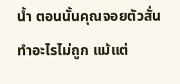น้ำ ตอนนั้นคุณจอยตัวสั่นทำอะไรไม่ถูก แม้แต่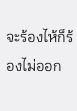จะร้องไห้ก็ร้องไม่ออก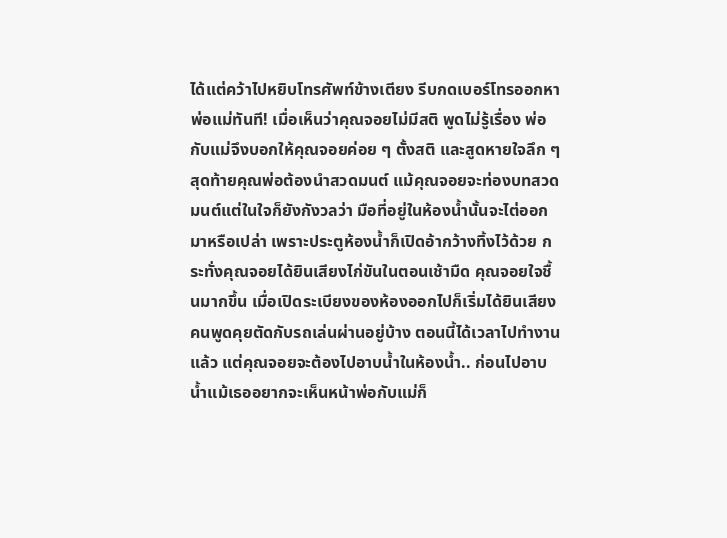ได้แต่คว้าไปหยิบโทรศัพท์ข้างเตียง รีบกดเบอร์โทรออกหาพ่อแม่ทันที! เมื่อเห็นว่าคุณจอยไม่มีสติ พูดไม่รู้เรื่อง พ่อกับแม่จึงบอกให้คุณจอยค่อย ๆ ตั้งสติ และสูดหายใจลึก ๆ สุดท้ายคุณพ่อต้องนำสวดมนต์ แม้คุณจอยจะท่องบทสวดมนต์แต่ในใจก็ยังกังวลว่า มือที่อยู่ในห้องน้ำนั้นจะไต่ออกมาหรือเปล่า เพราะประตูห้องน้ำก็เปิดอ้ากว้างทิ้งไว้ด้วย กระทั่งคุณจอยได้ยินเสียงไก่ขันในตอนเช้ามืด คุณจอยใจชื้นมากขึ้น เมื่อเปิดระเบียงของห้องออกไปก็เริ่มได้ยินเสียงคนพูดคุยตัดกับรถเล่นผ่านอยู่บ้าง ตอนนี้ได้เวลาไปทำงานแล้ว แต่คุณจอยจะต้องไปอาบน้ำในห้องน้ำ.. ก่อนไปอาบน้ำแม้เธออยากจะเห็นหน้าพ่อกับแม่ก็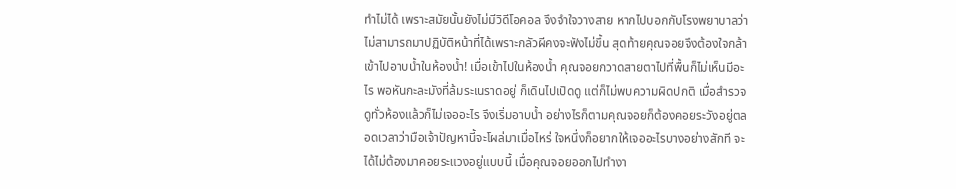ทำไม่ได้ เพราะสมัยนั้นยังไม่มีวิดีโอคอล จึงจำใจวางสาย หากไปบอกกับโรงพยาบาลว่าไม่สามารถมาปฏิบัติหน้าที่ได้เพราะกลัวผีคงจะฟังไม่ขึ้น สุดท้ายคุณจอยจึงต้องใจกล้าเข้าไปอาบน้ำในห้องน้ำ! เมื่อเข้าไปในห้องน้ำ คุณจอยกวาดสายตาไปที่พื้นก็ไม่เห็นมีอะไร พอหันกะละมังที่ล้มระเนราดอยู่ ก็เดินไปเปิดดู แต่ก็ไม่พบความผิดปกติ เมื่อสำรวจดูทั่วห้องแล้วก็ไม่เจออะไร จึงเริ่มอาบน้ำ อย่างไรก็ตามคุณจอยก็ต้องคอยระวังอยู่ตลอดเวลาว่ามือเจ้าปัญหานี้จะโผล่มาเมื่อไหร่ ใจหนึ่งก็อยากให้เจออะไรบางอย่างสักที จะได้ไม่ต้องมาคอยระแวงอยู่แบบนี้ เมื่อคุณจอยออกไปทำงา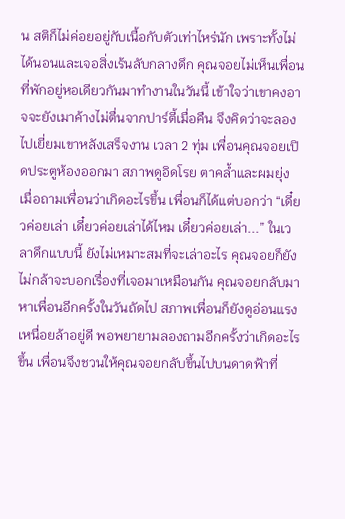น สติก็ไม่ค่อยอยู่กับเนื้อกับตัวเท่าไหร่นัก เพราะทั้งไม่ได้นอนและเจอสิ่งเร้นลับกลางดึก คุณจอยไม่เห็นเพื่อนที่พักอยู่หอเดียวกันมาทำงานในวันนี้ เข้าใจว่าเขาคงอาจจะยังเมาค้างไม่ตื่นจากปาร์ตี้เมื่อคืน จึงคิดว่าจะลองไปเยี่ยมเขาหลังเสร็จงาน เวลา 2 ทุ่ม เพื่อนคุณจอยเปิดประตูห้องออกมา สภาพดูอิดโรย ตาคล้ำและผมยุ่ง เมื่อถามเพื่อนว่าเกิดอะไรขึ้น เพื่อนก็ได้แต่บอกว่า “เดี๋ยวค่อยเล่า เดี๋ยวค่อยเล่าได้ไหม เดี๋ยวค่อยเล่า...” ในเวลาดึกแบบนี้ ยังไม่เหมาะสมที่จะเล่าอะไร คุณจอยก็ยังไม่กล้าจะบอกเรื่องที่เจอมาเหมือนกัน คุณจอยกลับมาหาเพื่อนอีกครั้งในวันถัดไป สภาพเพื่อนก็ยังดูอ่อนแรงเหนื่อยล้าอยู่ดี พอพยายามลองถามอีกครั้งว่าเกิดอะไรขึ้น เพื่อนจึงชวนให้คุณจอยกลับขึ้นไปบนดาดฟ้าที่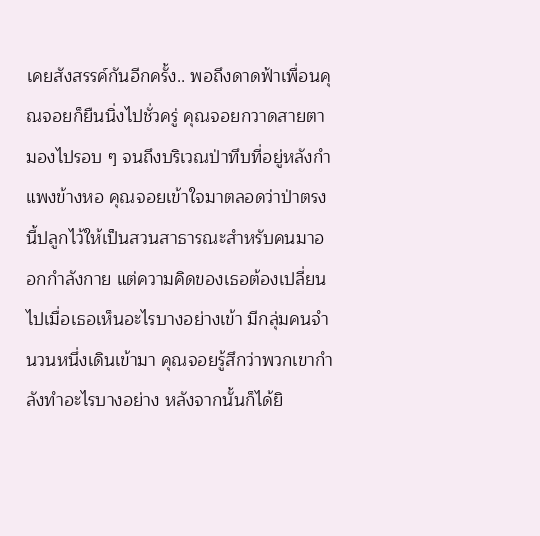เคยสังสรรค์กันอีกครั้ง.. พอถึงดาดฟ้าเพื่อนคุณจอยก็ยืนนิ่งไปชั่วครู่ คุณจอยกวาดสายตามองไปรอบ ๆ จนถึงบริเวณป่าทึบที่อยู่หลังกำแพงข้างหอ คุณจอยเข้าใจมาตลอดว่าป่าตรงนี้ปลูกไว้ให้เป็นสวนสาธารณะสำหรับคนมาออกกำลังกาย แต่ความคิดของเธอต้องเปลี่ยนไปเมื่อเธอเห็นอะไรบางอย่างเข้า มีกลุ่มคนจำนวนหนึ่งเดินเข้ามา คุณจอยรู้สึกว่าพวกเขากำลังทำอะไรบางอย่าง หลังจากนั้นก็ได้ยิ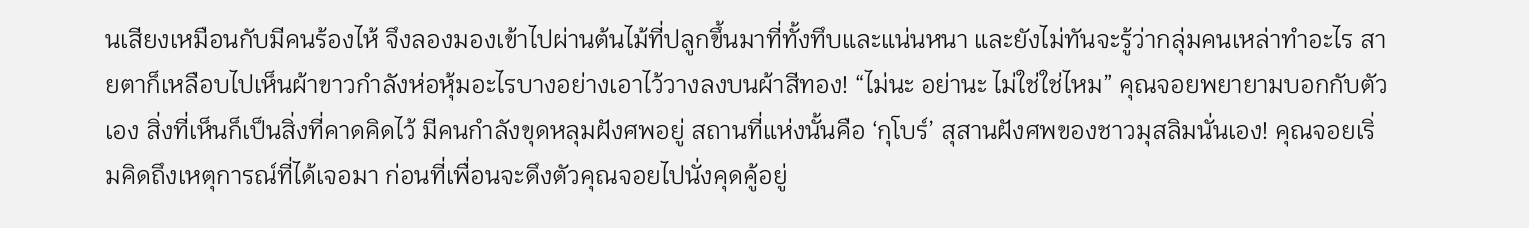นเสียงเหมือนกับมีคนร้องไห้ จึงลองมองเข้าไปผ่านต้นไม้ที่ปลูกขึ้นมาที่ทั้งทึบและแน่นหนา และยังไม่ทันจะรู้ว่ากลุ่มคนเหล่าทำอะไร สายตาก็เหลือบไปเห็นผ้าขาวกำลังห่อหุ้มอะไรบางอย่างเอาไว้วางลงบนผ้าสีทอง! “ไม่นะ อย่านะ ไม่ใช่ใช่ไหม” คุณจอยพยายามบอกกับตัวเอง สิ่งที่เห็นก็เป็นสิ่งที่คาดคิดไว้ มีคนกำลังขุดหลุมฝังศพอยู่ สถานที่แห่งนั้นคือ ‘กุโบร์’ สุสานฝังศพของชาวมุสลิมนั่นเอง! คุณจอยเริ่มคิดถึงเหตุการณ์ที่ได้เจอมา ก่อนที่เพื่อนจะดึงตัวคุณจอยไปนั่งคุดคู้อยู่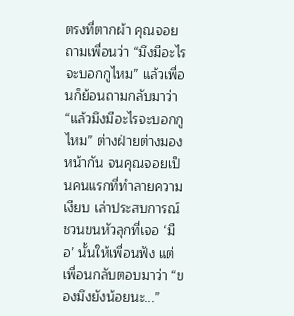ตรงที่ตากผ้า คุณจอยถามเพื่อนว่า “มึงมีอะไรจะบอกกูไหม” แล้วเพื่อนก็ย้อนถามกลับมาว่า “แล้วมึงมีอะไรจะบอกกูไหม” ต่างฝ่ายต่างมองหน้ากัน จนคุณจอยเป็นคนแรกที่ทำลายความเงียบ เล่าประสบการณ์ชวนขนหัวลุกที่เจอ ‘มือ’ นั้นให้เพื่อนฟัง แต่เพื่อนกลับตอบมาว่า “ของมึงยังน้อยนะ...”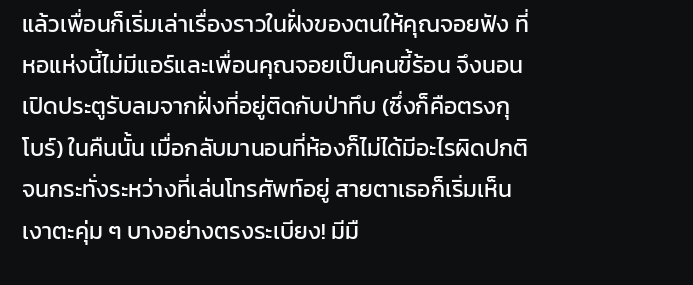แล้วเพื่อนก็เริ่มเล่าเรื่องราวในฝั่งของตนให้คุณจอยฟัง ที่หอแห่งนี้ไม่มีแอร์และเพื่อนคุณจอยเป็นคนขี้ร้อน จึงนอนเปิดประตูรับลมจากฝั่งที่อยู่ติดกับป่าทึบ (ซึ่งก็คือตรงกุโบร์) ในคืนนั้น เมื่อกลับมานอนที่ห้องก็ไม่ได้มีอะไรผิดปกติ จนกระทั่งระหว่างที่เล่นโทรศัพท์อยู่ สายตาเธอก็เริ่มเห็นเงาตะคุ่ม ๆ บางอย่างตรงระเบียง! มีมื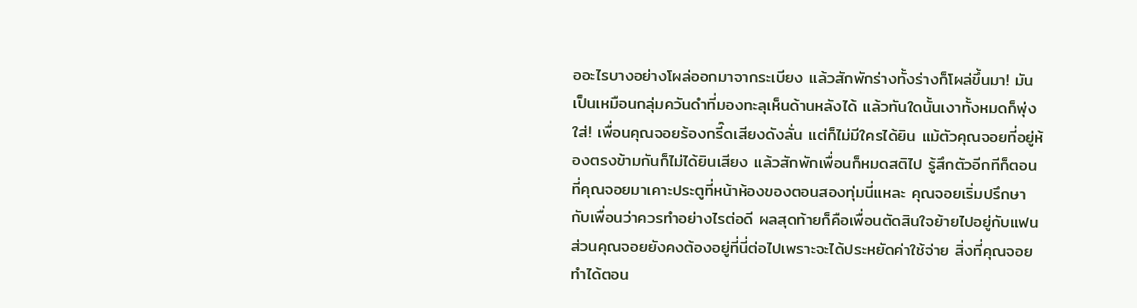ออะไรบางอย่างโผล่ออกมาจากระเบียง แล้วสักพักร่างทั้งร่างก็โผล่ขึ้นมา! มันเป็นเหมือนกลุ่มควันดำที่มองทะลุเห็นด้านหลังได้ แล้วทันใดนั้นเงาทั้งหมดก็พุ่งใส่! เพื่อนคุณจอยร้องกรี๊ดเสียงดังลั่น แต่ก็ไม่มีใครได้ยิน แม้ตัวคุณจอยที่อยู่ห้องตรงข้ามกันก็ไม่ได้ยินเสียง แล้วสักพักเพื่อนก็หมดสติไป รู้สึกตัวอีกทีก็ตอนที่คุณจอยมาเคาะประตูที่หน้าห้องของตอนสองทุ่มนี่แหละ คุณจอยเริ่มปรึกษากับเพื่อนว่าควรทำอย่างไรต่อดี ผลสุดท้ายก็คือเพื่อนตัดสินใจย้ายไปอยู่กับแฟน ส่วนคุณจอยยังคงต้องอยู่ที่นี่ต่อไปเพราะจะได้ประหยัดค่าใช้จ่าย สิ่งที่คุณจอยทำได้ตอน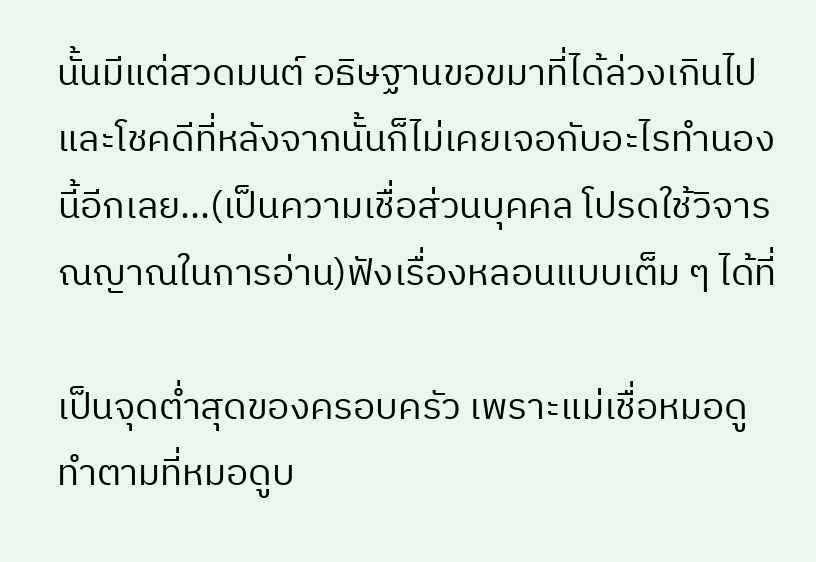นั้นมีแต่สวดมนต์ อธิษฐานขอขมาที่ได้ล่วงเกินไป และโชคดีที่หลังจากนั้นก็ไม่เคยเจอกับอะไรทำนองนี้อีกเลย...(เป็นความเชื่อส่วนบุคคล โปรดใช้วิจารณญาณในการอ่าน)ฟังเรื่องหลอนแบบเต็ม ๆ ได้ที่

เป็นจุดต่ำสุดของครอบครัว เพราะแม่เชื่อหมอดู ทำตามที่หมอดูบ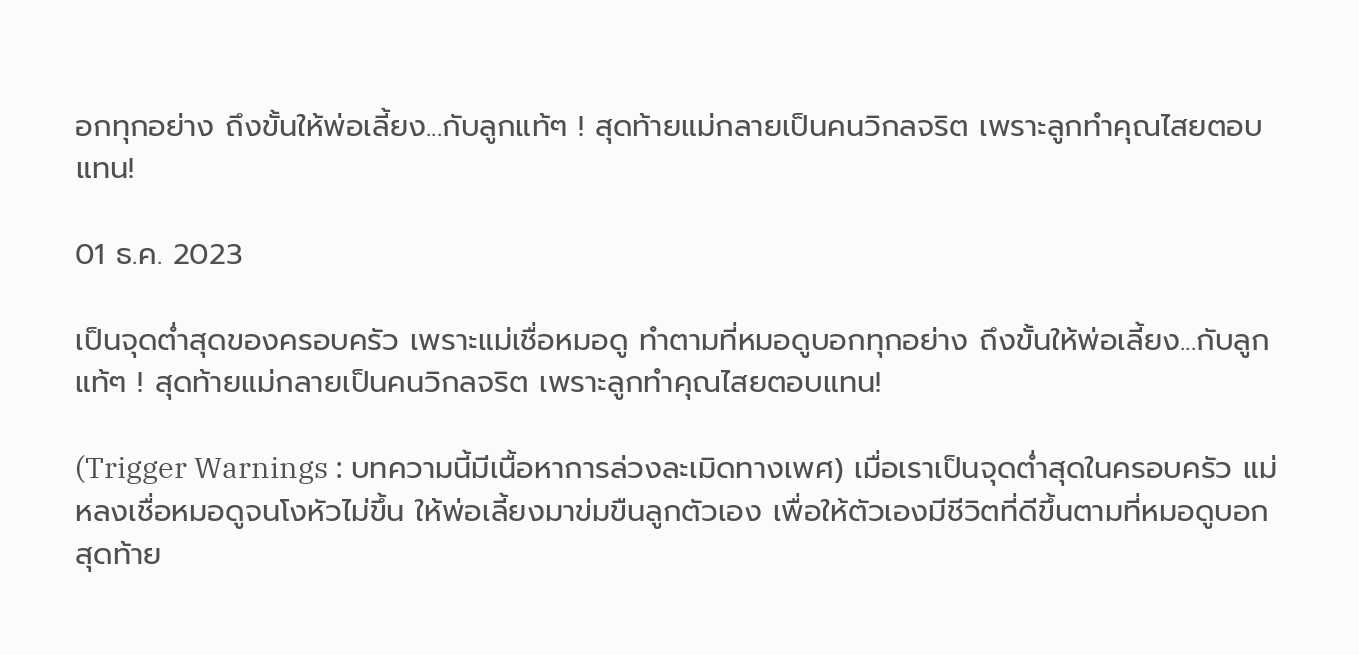อกทุกอย่าง ถึงขั้นให้พ่อเลี้ยง...กับลูกแท้ๆ ! สุดท้ายแม่กลายเป็นคนวิกลจริต เพราะลูกทำคุณไสยตอบแทน!

01 ธ.ค. 2023

เป็นจุดต่ำสุดของครอบครัว เพราะแม่เชื่อหมอดู ทำตามที่หมอดูบอกทุกอย่าง ถึงขั้นให้พ่อเลี้ยง...กับลูกแท้ๆ ! สุดท้ายแม่กลายเป็นคนวิกลจริต เพราะลูกทำคุณไสยตอบแทน!

(Trigger Warnings : บทความนี้มีเนื้อหาการล่วงละเมิดทางเพศ) เมื่อเราเป็นจุดต่ำสุดในครอบครัว แม่หลงเชื่อหมอดูจนโงหัวไม่ขึ้น ให้พ่อเลี้ยงมาข่มขืนลูกตัวเอง เพื่อให้ตัวเองมีชีวิตที่ดีขึ้นตามที่หมอดูบอก สุดท้าย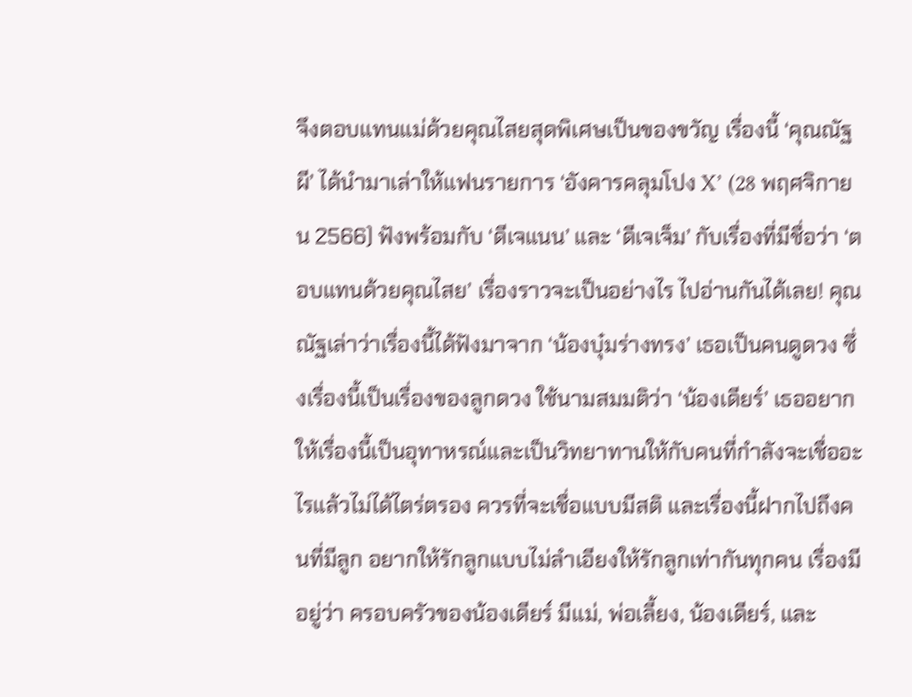จึงตอบแทนแม่ด้วยคุณไสยสุดพิเศษเป็นของขวัญ เรื่องนี้ ‘คุณณัฐผี’ ได้นำมาเล่าให้แฟนรายการ ‘อังคารคลุมโปง X’ (28 พฤศจิกายน 2566) ฟังพร้อมกับ ‘ดีเจแนน’ และ ‘ดีเจเจ็ม’ กับเรื่องที่มีชื่อว่า ‘ตอบแทนด้วยคุณไสย’ เรื่องราวจะเป็นอย่างไร ไปอ่านกันได้เลย! คุณณัฐเล่าว่าเรื่องนี้ได้ฟังมาจาก ‘น้องบุ๋มร่างทรง’ เธอเป็นคนดูดวง ซึ่งเรื่องนี้เป็นเรื่องของลูกดวง ใช้นามสมมติว่า ‘น้องเดียร์’ เธออยากให้เรื่องนี้เป็นอุทาหรณ์และเป็นวิทยาทานให้กับคนที่กำลังจะเชื่ออะไรแล้วไม่ได้ไตร่ตรอง ควรที่จะเชื่อแบบมีสติ และเรื่องนี้ฝากไปถึงคนที่มีลูก อยากให้รักลูกแบบไม่ลำเอียงให้รักลูกเท่ากันทุกคน เรื่องมีอยู่ว่า ครอบครัวของน้องเดียร์ มีแม่, พ่อเลี้ยง, น้องเดียร์, และ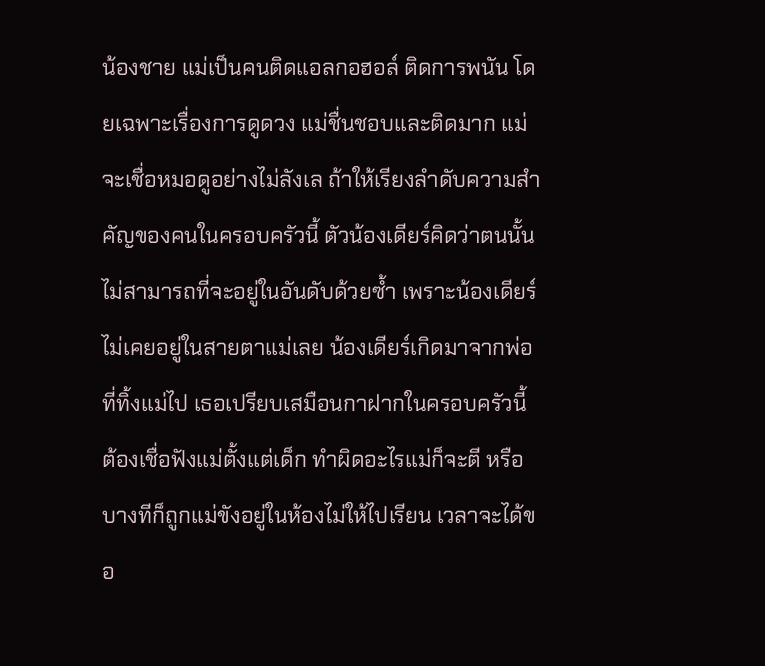น้องชาย แม่เป็นคนติดแอลกอฮอล์ ติดการพนัน โดยเฉพาะเรื่องการดูดวง แม่ชื่นชอบและติดมาก แม่จะเชื่อหมอดูอย่างไม่ลังเล ถ้าให้เรียงลำดับความสำคัญของคนในครอบครัวนี้ ตัวน้องเดียร์คิดว่าตนนั้นไม่สามารถที่จะอยู่ในอันดับด้วยซ้ำ เพราะน้องเดียร์ไม่เคยอยู่ในสายตาแม่เลย น้องเดียร์เกิดมาจากพ่อที่ทิ้งแม่ไป เธอเปรียบเสมือนกาฝากในครอบครัวนี้ ต้องเชื่อฟังแม่ตั้งแต่เด็ก ทำผิดอะไรแม่ก็จะตี หรือบางทีก็ถูกแม่ขังอยู่ในห้องไม่ให้ไปเรียน เวลาจะได้ขอ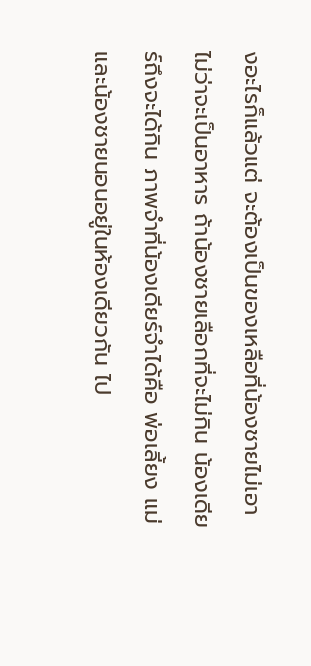งอะไรก็แล้วแต่ จะต้องเป็นของเหลือที่น้องชายไม่เอา ไม่ว่าจะเป็นอาหาร ถ้าน้องชายเลือกที่จะไม่กิน น้องเดียร์ถึงจะได้กิน ภาพจำที่น้องเดียร์จำได้คือ พ่อเลี้ยง แม่ และน้องชายนอนอยู่ในห้องเดียวกัน ไป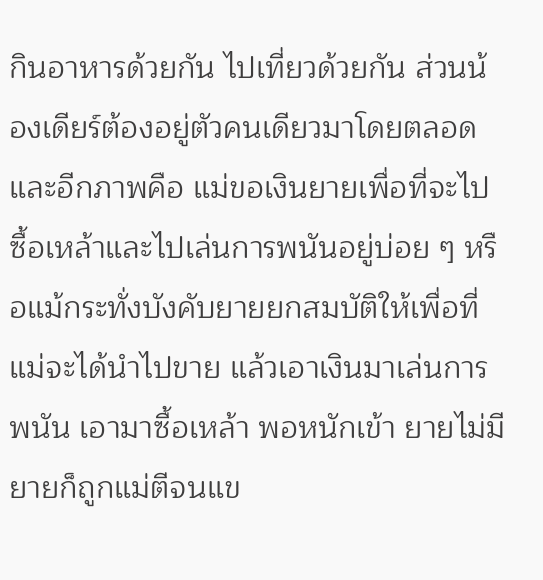กินอาหารด้วยกัน ไปเที่ยวด้วยกัน ส่วนน้องเดียร์ต้องอยู่ตัวคนเดียวมาโดยตลอด และอีกภาพคือ แม่ขอเงินยายเพื่อที่จะไปซื้อเหล้าและไปเล่นการพนันอยู่บ่อย ๆ หรือแม้กระทั่งบังคับยายยกสมบัติให้เพื่อที่แม่จะได้นำไปขาย แล้วเอาเงินมาเล่นการพนัน เอามาซื้อเหล้า พอหนักเข้า ยายไม่มี ยายก็ถูกแม่ตีจนแข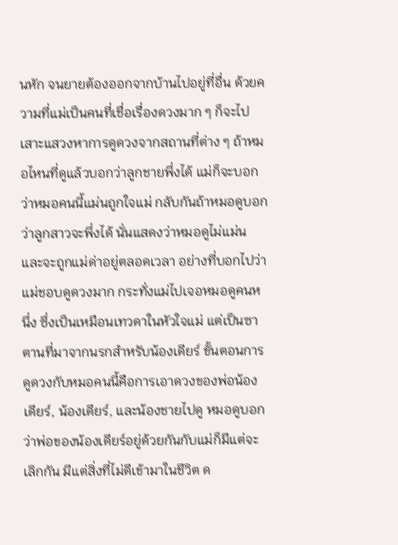นหัก จนยายต้องออกจากบ้านไปอยู่ที่อื่น ด้วยความที่แม่เป็นคนที่เชื่อเรื่องดวงมาก ๆ ก็จะไปเสาะแสวงหาการดูดวงจากสถานที่ต่าง ๆ ถ้าหมอไหนที่ดูแล้วบอกว่าลูกชายพึ่งได้ แม่ก็จะบอกว่าหมอคนนี้แม่นถูกใจแม่ กลับกันถ้าหมอดูบอกว่าลูกสาวจะพึ่งได้ นั่นแสดงว่าหมอดูไม่แม่น และจะถูกแม่ด่าอยู่ตลอดเวลา อย่างที่บอกไปว่าแม่ชอบดูดวงมาก กระทั่งแม่ไปเจอหมอดูคนหนึ่ง ซึ่งเป็นเหมือนเทวดาในหัวใจแม่ แต่เป็นซาตานที่มาจากนรกสำหรับน้องเดียร์ ขั้นตอนการดูดวงกับหมอคนนี้คือการเอาดวงของพ่อน้องเดียร์, น้องเดียร์, และน้องชายไปดู หมอดูบอกว่าพ่อของน้องเดียร์อยู่ด้วยกันกับแม่ก็มีแต่จะเลิกกัน มีแต่สิ่งที่ไม่ดีเข้ามาในชีวิต ด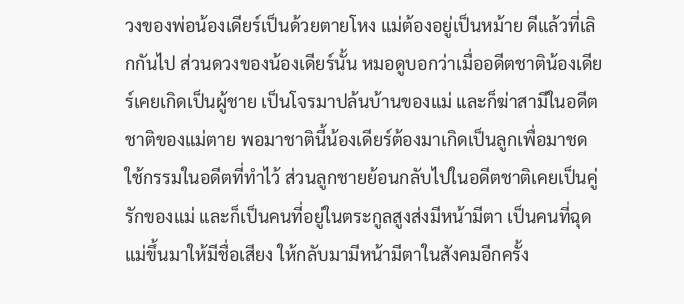วงของพ่อน้องเดียร์เป็นด้วยตายโหง แม่ต้องอยู่เป็นหม้าย ดีแล้วที่เลิกกันไป ส่วนดวงของน้องเดียร์นั้น หมอดูบอกว่าเมื่ออดีตชาติน้องเดียร์เคยเกิดเป็นผู้ชาย เป็นโจรมาปล้นบ้านของแม่ และก็ฆ่าสามีในอดีตชาติของแม่ตาย พอมาชาตินี้น้องเดียร์ต้องมาเกิดเป็นลูกเพื่อมาชดใช้กรรมในอดีตที่ทำไว้ ส่วนลูกชายย้อนกลับไปในอดีตชาติเคยเป็นคู่รักของแม่ และก็เป็นคนที่อยู่ในตระกูลสูงส่งมีหน้ามีตา เป็นคนที่ฉุดแม่ขึ้นมาให้มีชื่อเสียง ให้กลับมามีหน้ามีตาในสังคมอีกครั้ง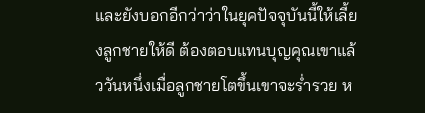และยังบอกอีกว่าว่าในยุคปัจจุบันนี้ให้เลี้ยงลูกชายให้ดี ต้องตอบแทนบุญคุณเขาแล้ววันหนึ่งเมื่อลูกชายโตขึ้นเขาจะร่ำรวย ห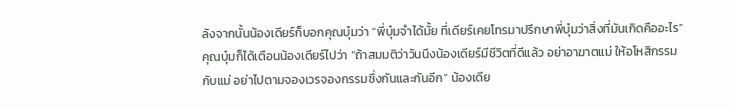ลังจากนั้นน้องเดียร์ก็บอกคุณบุ๋มว่า “พี่บุ๋มจำได้มั้ย ที่เดียร์เคยโทรมาปรึกษาพี่บุ๋มว่าสิ่งที่มันเกิดคืออะไร” คุณบุ๋มก็ได้เตือนน้องเดียร์ไปว่า “ถ้าสมมติว่าวันนึงน้องเดียร์มีชีวิตที่ดีแล้ว อย่าอาฆาตแม่ ให้อโหสิกรรมกับแม่ อย่าไปตามจองเวรจองกรรมซึ่งกันและกันอีก” น้องเดีย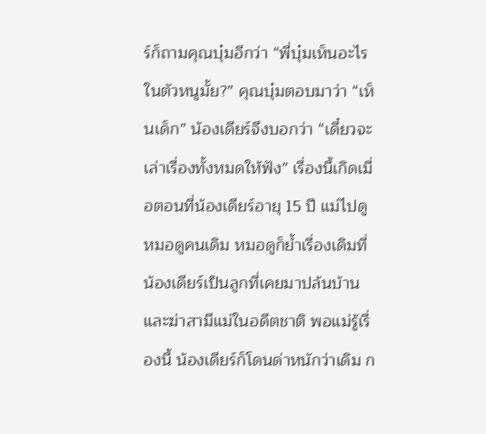ร์ก็ถามคุณบุ๋มอีกว่า “พี่บุ๋มเห็นอะไรในตัวหนูมั้ย?” คุณบุ๋มตอบมาว่า “เห็นเด็ก” น้องเดียร์จึงบอกว่า “เดี๋ยวจะเล่าเรื่องทั้งหมดให้ฟัง” เรื่องนี้เกิดเมื่อตอนที่น้องเดียร์อายุ 15 ปี แม่ไปดูหมอดูคนเดิม หมอดูก็ย้ำเรื่องเดิมที่น้องเดียร์เป็นลูกที่เคยมาปล้นบ้านและฆ่าสามีแม่ในอดีตชาติ พอแม่รู้เรื่องนี้ น้องเดียร์ก็โดนด่าหนักว่าเดิม ก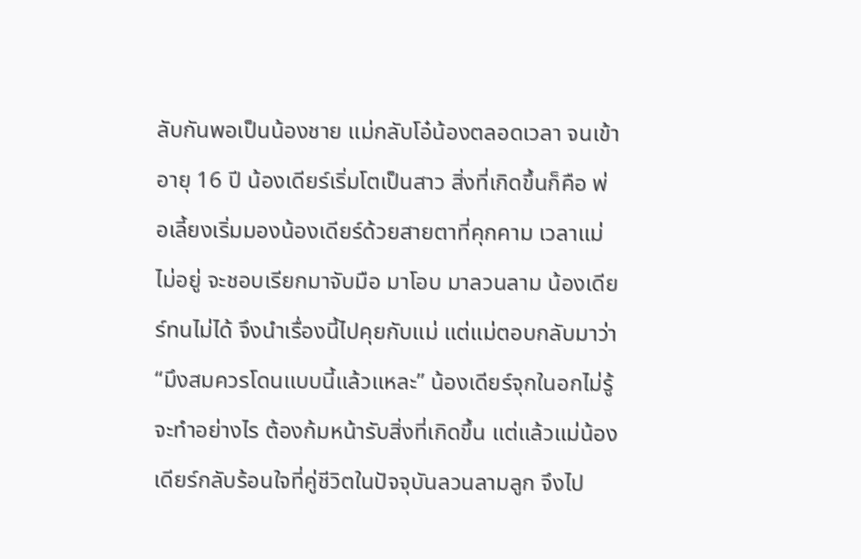ลับกันพอเป็นน้องชาย แม่กลับโอ๋น้องตลอดเวลา จนเข้าอายุ 16 ปี น้องเดียร์เริ่มโตเป็นสาว สิ่งที่เกิดขึ้นก็คือ พ่อเลี้ยงเริ่มมองน้องเดียร์ด้วยสายตาที่คุกคาม เวลาแม่ไม่อยู่ จะชอบเรียกมาจับมือ มาโอบ มาลวนลาม น้องเดียร์ทนไม่ได้ จึงนำเรื่องนี้ไปคุยกับแม่ แต่แม่ตอบกลับมาว่า “มึงสมควรโดนแบบนี้แล้วแหละ” น้องเดียร์จุกในอกไม่รู้จะทำอย่างไร ต้องก้มหน้ารับสิ่งที่เกิดขึ้น แต่แล้วแม่น้องเดียร์กลับร้อนใจที่คู่ชีวิตในปัจจุบันลวนลามลูก จึงไป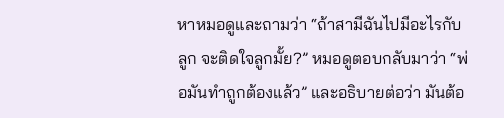หาหมอดูและถามว่า “ถ้าสามีฉันไปมีอะไรกับลูก จะติดใจลูกมั้ย?” หมอดูตอบกลับมาว่า “พ่อมันทำถูกต้องแล้ว” และอธิบายต่อว่า มันต้อ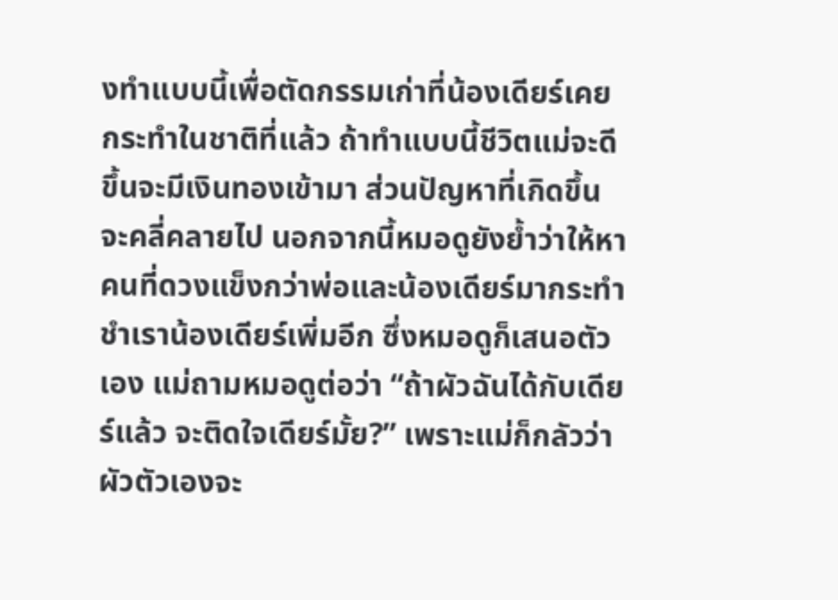งทำแบบนี้เพื่อตัดกรรมเก่าที่น้องเดียร์เคยกระทำในชาติที่แล้ว ถ้าทำแบบนี้ชีวิตแม่จะดีขึ้นจะมีเงินทองเข้ามา ส่วนปัญหาที่เกิดขึ้นจะคลี่คลายไป นอกจากนี้หมอดูยังย้ำว่าให้หาคนที่ดวงแข็งกว่าพ่อและน้องเดียร์มากระทำชำเราน้องเดียร์เพิ่มอีก ซึ่งหมอดูก็เสนอตัวเอง แม่ถามหมอดูต่อว่า “ถ้าผัวฉันได้กับเดียร์แล้ว จะติดใจเดียร์มั้ย?” เพราะแม่ก็กลัวว่าผัวตัวเองจะ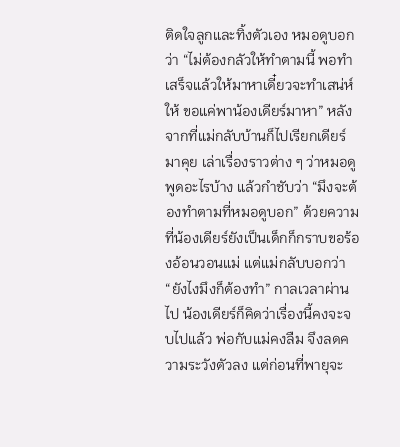ติดใจลูกและทิ้งตัวเอง หมอดูบอกว่า “ไม่ต้องกลัวให้ทำตามนี้ พอทำเสร็จแล้วให้มาหาเดี๋ยวจะทำเสน่ห์ให้ ขอแค่พาน้องเดียร์มาหา” หลังจากที่แม่กลับบ้านก็ไปเรียกเดียร์มาคุย เล่าเรื่องราวต่าง ๆ ว่าหมอดูพูดอะไรบ้าง แล้วกำชับว่า “มึงจะต้องทำตามที่หมอดูบอก” ด้วยความที่น้องเดียร์ยังเป็นเด็กก็กราบขอร้องอ้อนวอนแม่ แต่แม่กลับบอกว่า “ยังไงมึงก็ต้องทำ” กาลเวลาผ่านไป น้องเดียร์ก็คิดว่าเรื่องนี้คงจะจบไปแล้ว พ่อกับแม่คงลืม จึงลดความระวังตัวลง แต่ก่อนที่พายุจะ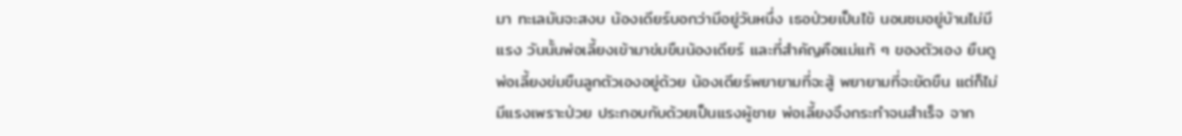มา ทะเลมันจะสงบ น้องเดียร์บอกว่ามีอยู่วันหนึ่ง เธอป่วยเป็นไข้ นอนซมอยู่บ้านไม่มีแรง วันนั้นพ่อเลี้ยงเข้ามาข่มขืนน้องเดียร์ และที่สำคัญคือแม่แท้ ๆ ของตัวเอง ยืนดูพ่อเลี้ยงข่มขืนลูกตัวเองอยู่ด้วย น้องเดียร์พยายามที่จะสู้ พยายามที่จะขัดขืน แต่ก็ไม่มีแรงเพราะป่วย ประกอบกับด้วยเป็นแรงผู้ชาย พ่อเลี้ยงจึงกระทำจนสำเร็จ จาก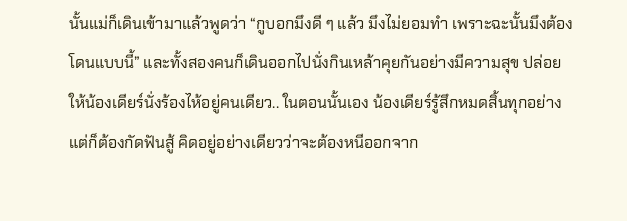นั้นแม่ก็เดินเข้ามาแล้วพูดว่า “กูบอกมึงดี ๆ แล้ว มึงไม่ยอมทำ เพราะฉะนั้นมึงต้องโดนแบบนี้” และทั้งสองคนก็เดินออกไปนั่งกินเหล้าคุยกันอย่างมีความสุข ปล่อยให้น้องเดียร์นั่งร้องไห้อยู่คนเดียว.. ในตอนนั้นเอง น้องเดียร์รู้สึกหมดสิ้นทุกอย่างแต่ก็ต้องกัดฟันสู้ คิดอยู่อย่างเดียวว่าจะต้องหนีออกจาก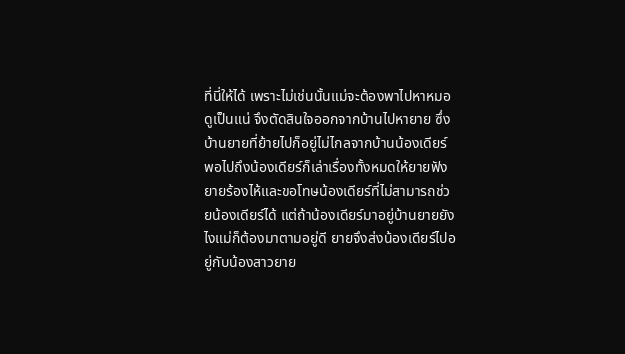ที่นี่ให้ได้ เพราะไม่เช่นนั้นแม่จะต้องพาไปหาหมอดูเป็นแน่ จึงตัดสินใจออกจากบ้านไปหายาย ซึ่งบ้านยายที่ย้ายไปก็อยู่ไม่ไกลจากบ้านน้องเดียร์ พอไปถึงน้องเดียร์ก็เล่าเรื่องทั้งหมดให้ยายฟัง ยายร้องไห้และขอโทษน้องเดียร์ที่ไม่สามารถช่วยน้องเดียร์ได้ แต่ถ้าน้องเดียร์มาอยู่บ้านยายยังไงแม่ก็ต้องมาตามอยู่ดี ยายจึงส่งน้องเดียร์ไปอยู่กับน้องสาวยาย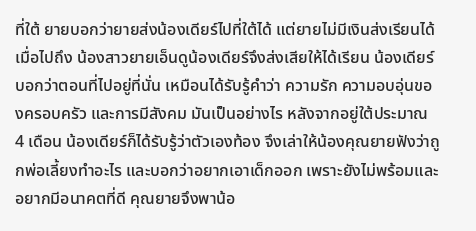ที่ใต้ ยายบอกว่ายายส่งน้องเดียร์ไปที่ใต้ได้ แต่ยายไม่มีเงินส่งเรียนได้เมื่อไปถึง น้องสาวยายเอ็นดูน้องเดียร์จึงส่งเสียให้ได้เรียน น้องเดียร์บอกว่าตอนที่ไปอยู่ที่นั่น เหมือนได้รับรู้คำว่า ความรัก ความอบอุ่นของครอบครัว และการมีสังคม มันเป็นอย่างไร หลังจากอยู่ใต้ประมาณ 4 เดือน น้องเดียร์ก็ได้รับรู้ว่าตัวเองท้อง จึงเล่าให้น้องคุณยายฟังว่าถูกพ่อเลี้ยงทำอะไร และบอกว่าอยากเอาเด็กออก เพราะยังไม่พร้อมและอยากมีอนาคตที่ดี คุณยายจึงพาน้อ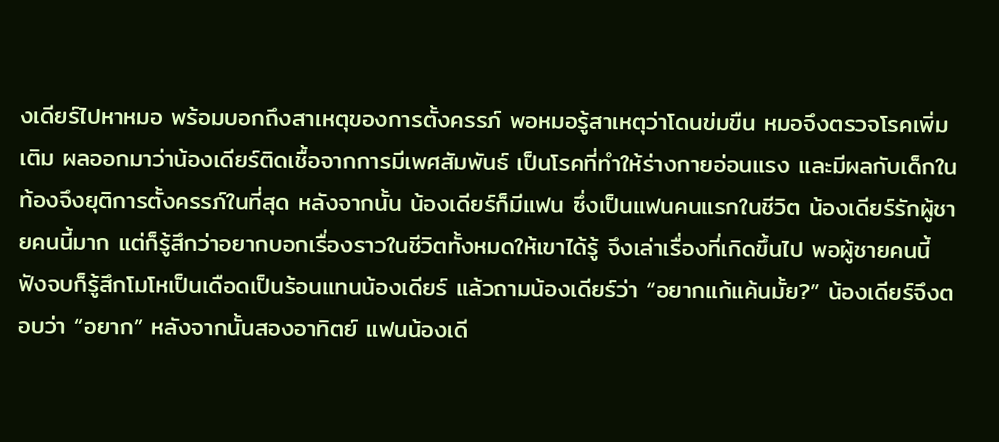งเดียร์ไปหาหมอ พร้อมบอกถึงสาเหตุของการตั้งครรภ์ พอหมอรู้สาเหตุว่าโดนข่มขืน หมอจึงตรวจโรคเพิ่มเติม ผลออกมาว่าน้องเดียร์ติดเชื้อจากการมีเพศสัมพันธ์ เป็นโรคที่ทำให้ร่างกายอ่อนแรง และมีผลกับเด็กในท้องจึงยุติการตั้งครรภ์ในที่สุด หลังจากนั้น น้องเดียร์ก็มีแฟน ซึ่งเป็นแฟนคนแรกในชีวิต น้องเดียร์รักผู้ชายคนนี้มาก แต่ก็รู้สึกว่าอยากบอกเรื่องราวในชีวิตทั้งหมดให้เขาได้รู้ จึงเล่าเรื่องที่เกิดขึ้นไป พอผู้ชายคนนี้ฟังจบก็รู้สึกโมโหเป็นเดือดเป็นร้อนแทนน้องเดียร์ แล้วถามน้องเดียร์ว่า “อยากแก้แค้นมั้ย?” น้องเดียร์จึงตอบว่า “อยาก” หลังจากนั้นสองอาทิตย์ แฟนน้องเดี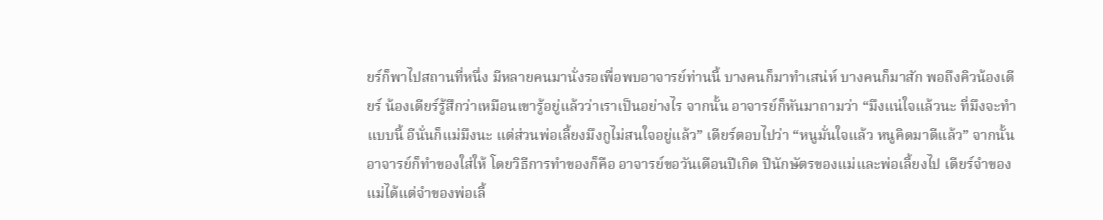ยร์ก็พาไปสถานที่หนึ่ง มีหลายคนมานั่งรอเพื่อพบอาจารย์ท่านนี้ บางคนก็มาทำเสน่ห์ บางคนก็มาสัก พอถึงคิวน้องเดียร์ น้องเดียร์รู้สึกว่าเหมือนเขารู้อยู่แล้วว่าเราเป็นอย่างไร จากนั้น อาจารย์ก็หันมาถามว่า “มึงแน่ใจแล้วนะ ที่มึงจะทำแบบนี้ อีนั่นก็แม่มึงนะ แต่ส่วนพ่อเลี้ยงมึงกูไม่สนใจอยู่แล้ว” เดียร์ตอบไปว่า “หนูมั่นใจแล้ว หนูคิดมาดีแล้ว” จากนั้น อาจารย์ก็ทำของใส่ให้ โดยวิธีการทำของก็คือ อาจารย์ขอวันเดือนปีเกิด ปีนักษัตรของแม่และพ่อเลี้ยงไป เดียร์จำของแม่ได้แต่จำของพ่อเลี้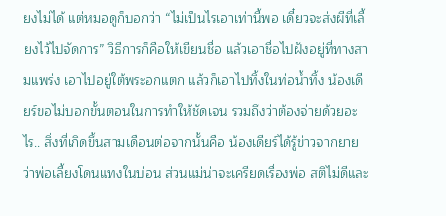ยงไม่ได้ แต่หมอดูก็บอกว่า “ไม่เป็นไรเอาเท่านี้พอ เดี๋ยวจะส่งผีที่เลี้ยงไว้ไปจัดการ” วิธีการก็คือให้เขียนชื่อ แล้วเอาชื่อไปฝังอยู่ที่ทางสามแพร่ง เอาไปอยู่ใต้พระอกแตก แล้วก็เอาไปทิ้งในท่อน้ำทิ้ง น้องเดียร์ขอไม่บอกขั้นตอนในการทำให้ชัดเจน รวมถึงว่าต้องจ่ายด้วยอะไร.. สิ่งที่เกิดขึ้นสามเดือนต่อจากนั้นคือ น้องเดียร์ได้รู้ข่าวจากยายว่าพ่อเลี้ยงโดนแทงในบ่อน ส่วนแม่น่าจะเครียดเรื่องพ่อ สติไม่ดีและ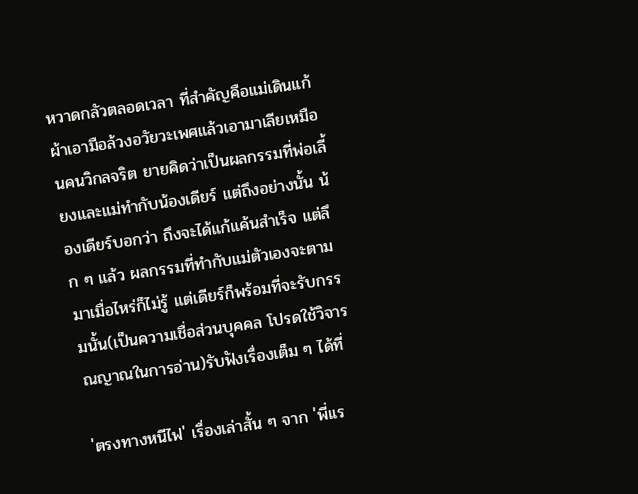หวาดกลัวตลอดเวลา ที่สำคัญคือแม่เดินแก้ผ้าเอามือล้วงอวัยวะเพศแล้วเอามาเลียเหมือนคนวิกลจริต ยายคิดว่าเป็นผลกรรมที่พ่อเลี้ยงและแม่ทำกับน้องเดียร์ แต่ถึงอย่างนั้น น้องเดียร์บอกว่า ถึงจะได้แก้แค้นสำเร็จ แต่ลึก ๆ แล้ว ผลกรรมที่ทำกับแม่ตัวเองจะตามมาเมื่อไหร่ก็ไม่รู้ แต่เดียร์ก็พร้อมที่จะรับกรรมนั้น(เป็นความเชื่อส่วนบุคคล โปรดใช้วิจารณญาณในการอ่าน)รับฟังเรื่องเต็ม ๆ ได้ที่

'ตรงทางหนีไฟ' เรื่องเล่าสั้น ๆ จาก 'พี่เเร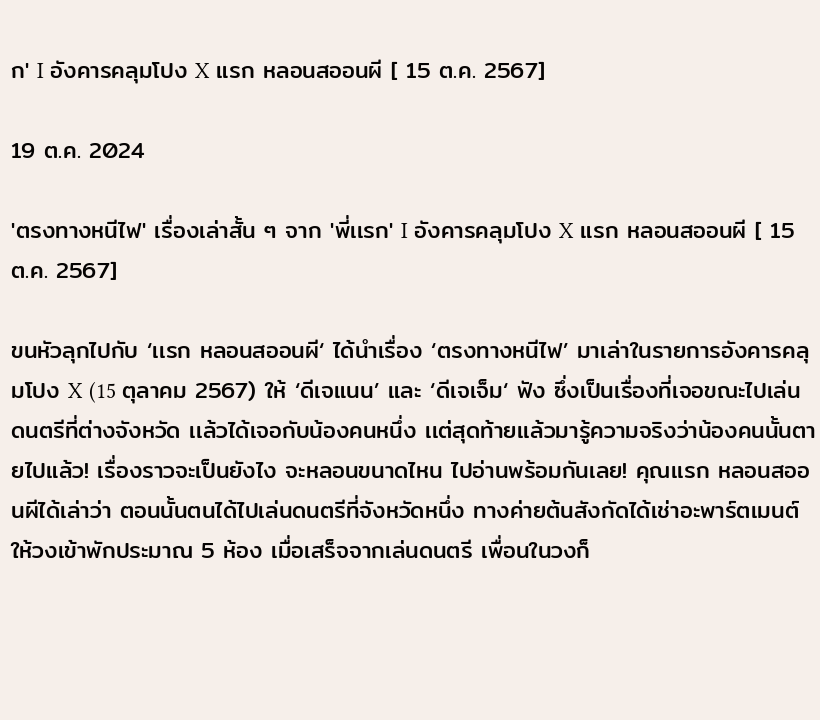ก' I อังคารคลุมโปง X แรก หลอนสออนผี [ 15 ต.ค. 2567]

19 ต.ค. 2024

'ตรงทางหนีไฟ' เรื่องเล่าสั้น ๆ จาก 'พี่เเรก' I อังคารคลุมโปง X แรก หลอนสออนผี [ 15 ต.ค. 2567]

ขนหัวลุกไปกับ ‘เเรก หลอนสออนผี‘ ได้นำเรื่อง ‘ตรงทางหนีไฟ’ มาเล่าในรายการอังคารคลุมโปง X (15 ตุลาคม 2567) ให้ ‘ดีเจแนน’ และ ‘ดีเจเจ็ม‘ ฟัง ซึ่งเป็นเรื่องที่เจอขณะไปเล่นดนตรีที่ต่างจังหวัด เเล้วได้เจอกับน้องคนหนึ่ง เเต่สุดท้ายเเล้วมารู้ความจริงว่าน้องคนนั้นตายไปแล้ว! เรื่องราวจะเป็นยังไง จะหลอนขนาดไหน ไปอ่านพร้อมกันเลย! คุณเเรก หลอนสออนผีได้เล่าว่า ตอนนั้นตนได้ไปเล่นดนตรีที่จังหวัดหนึ่ง ทางค่ายต้นสังกัดได้เช่าอะพาร์ตเมนต์ให้วงเข้าพักประมาณ 5 ห้อง เมื่อเสร็จจากเล่นดนตรี เพื่อนในวงก็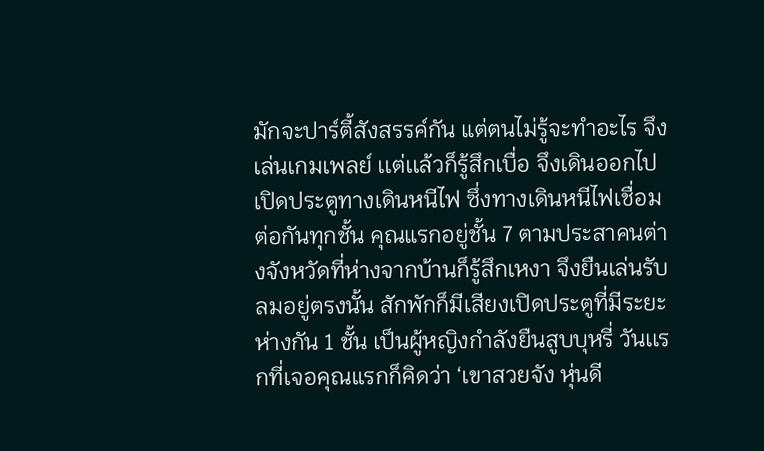มักจะปาร์ตี้สังสรรค์กัน แต่ตนไม่รู้จะทำอะไร จึงเล่นเกมเพลย์ เเต่เเล้วก็รู้สึกเบื่อ จึงเดินออกไปเปิดประตูทางเดินหนีไฟ ซึ่งทางเดินหนีไฟเชื่อมต่อกันทุกชั้น คุณแรกอยู่ชั้น 7 ตามประสาคนต่างจังหวัดที่ห่างจากบ้านก็รู้สึกเหงา จึงยืนเล่นรับลมอยู่ตรงนั้น สักพักก็มีเสียงเปิดประตูที่มีระยะห่างกัน 1 ชั้น เป็นผู้หญิงกำลังยืนสูบบุหรี่ วันเเรกที่เจอคุณแรกก็คิดว่า ‘เขาสวยจัง หุ่นดี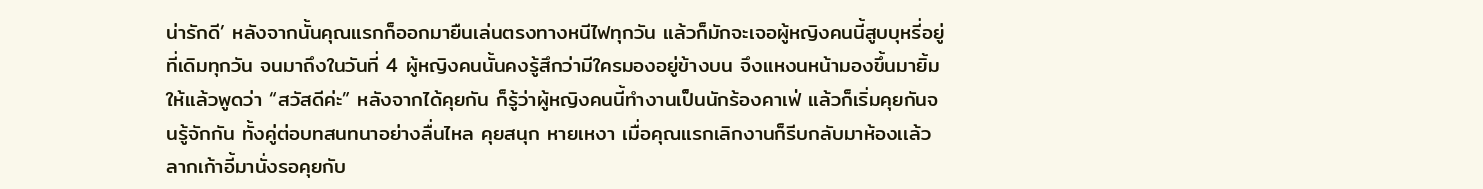น่ารักดี’ หลังจากนั้นคุณแรกก็ออกมายืนเล่นตรงทางหนีไฟทุกวัน แล้วก็มักจะเจอผู้หญิงคนนี้สูบบุหรี่อยู่ที่เดิมทุกวัน จนมาถึงในวันที่ 4 ผู้หญิงคนนั้นคงรู้สึกว่ามีใครมองอยู่ข้างบน จึงแหงนหน้ามองขึ้นมายิ้มให้เเล้วพูดว่า “สวัสดีค่ะ” หลังจากได้คุยกัน ก็รู้ว่าผู้หญิงคนนี้ทำงานเป็นนักร้องคาเฟ่ แล้วก็เริ่มคุยกันจนรู้จักกัน ทั้งคู่ต่อบทสนทนาอย่างลื่นไหล คุยสนุก หายเหงา เมื่อคุณแรกเลิกงานก็รีบกลับมาห้องเเล้วลากเก้าอี้มานั่งรอคุยกับ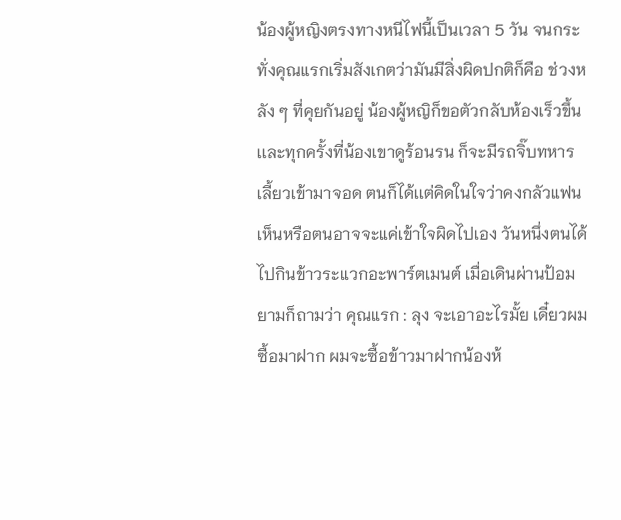น้องผู้หญิงตรงทางหนีไฟนี้เป็นเวลา 5 วัน จนกระทั่งคุณแรกเริ่มสังเกตว่ามันมีสิ่งผิดปกติก็คือ ช่วงหลัง ๆ ที่คุยกันอยู่ น้องผู้หญิก็ขอตัวกลับห้องเร็วขึ้น เเละทุกครั้งที่น้องเขาดูร้อนรน ก็จะมีรถจิ๊บทหารเลี้ยวเข้ามาจอด ตนก็ได้เเต่คิดในใจว่าคงกลัวแฟนเห็นหรือตนอาจจะแค่เข้าใจผิดไปเอง วันหนึ่งตนได้ไปกินข้าวระแวกอะพาร์ตเมนต์ เมื่อเดินผ่านป้อมยามก็ถามว่า คุณแรก : ลุง จะเอาอะไรมั้ย เดี๋ยวผมซื้อมาฝาก ผมจะซื้อข้าวมาฝากน้องห้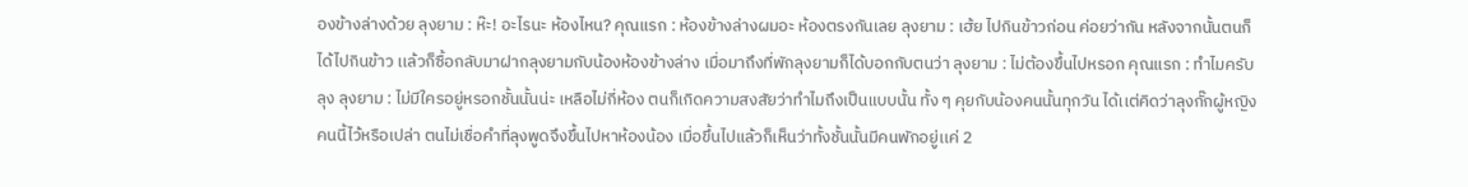องข้างล่างด้วย ลุงยาม : ห๊ะ! อะไรนะ ห้องไหน? คุณแรก : ห้องข้างล่างผมอะ ห้องตรงกันเลย ลุงยาม : เฮ้ย ไปกินข้าวก่อน ค่อยว่ากัน หลังจากนั้นตนก็ได้ไปกินข้าว เเล้วก็ซื้อกลับมาฝากลุงยามกับน้องห้องข้างล่าง เมื่อมาถึงที่พักลุงยามก็ได้บอกกับตนว่า ลุงยาม : ไม่ต้องขึ้นไปหรอก คุณแรก : ทำไมครับลุง ลุงยาม : ไม่มีใครอยู่หรอกชั้นนั้นน่ะ เหลือไม่กี่ห้อง ตนก็เกิดความสงสัยว่าทำไมถึงเป็นแบบนั้น ทั้ง ๆ คุยกับน้องคนนั้นทุกวัน ได้เเต่คิดว่าลุงกั๊กผู้หญิงคนนี้ไว้หรือเปล่า ตนไม่เชื่อคำที่ลุงพูดจึงขึ้นไปหาห้องน้อง เมื่อขึ้นไปแล้วก็เห็นว่าทั้งชั้นนั้นมีคนพักอยู่เเค่ 2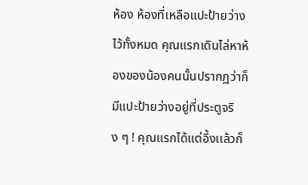ห้อง ห้องที่เหลือแปะป้ายว่างไว้ทั้งหมด คุณแรกเดินไล่หาห้องของน้องคนนั้นปรากฏว่าก็มีแปะป้ายว่างอยู่ที่ประตูจริง ๆ ! คุณแรกได้แต่อึ้งเเล้วก็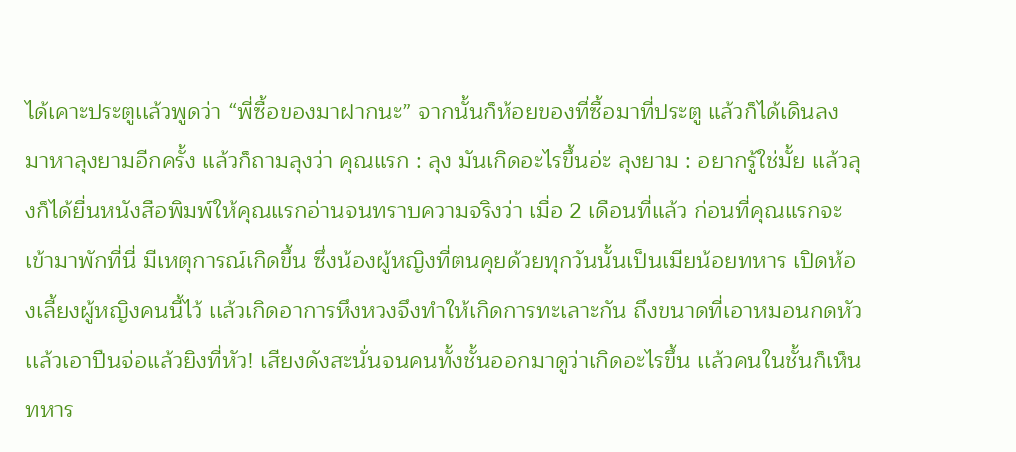ได้เคาะประตูเเล้วพูดว่า “พี่ซื้อของมาฝากนะ” จากนั้นก็ห้อยของที่ซื้อมาที่ประตู แล้วก็ได้เดินลงมาหาลุงยามอีกครั้ง แล้วก็ถามลุงว่า คุณแรก : ลุง มันเกิดอะไรขึ้นอ่ะ ลุงยาม : อยากรู้ใช่มั้ย เเล้วลุงก็ได้ยื่นหนังสือพิมพ์ให้คุณแรกอ่านจนทราบความจริงว่า เมื่อ 2 เดือนที่แล้ว ก่อนที่คุณแรกจะเข้ามาพักที่นี่ มีเหตุการณ์เกิดขึ้น ซึ่งน้องผู้หญิงที่ตนคุยด้วยทุกวันนั้นเป็นเมียน้อยทหาร เปิดห้องเลี้ยงผู้หญิงคนนี้ไว้ เเล้วเกิดอาการหึงหวงจึงทำให้เกิดการทะเลาะกัน ถึงขนาดที่เอาหมอนกดหัวเเล้วเอาปืนจ่อแล้วยิงที่หัว! เสียงดังสะนั่นจนคนทั้งชั้นออกมาดูว่าเกิดอะไรขึ้น เเล้วคนในชั้นก็เห็นทหาร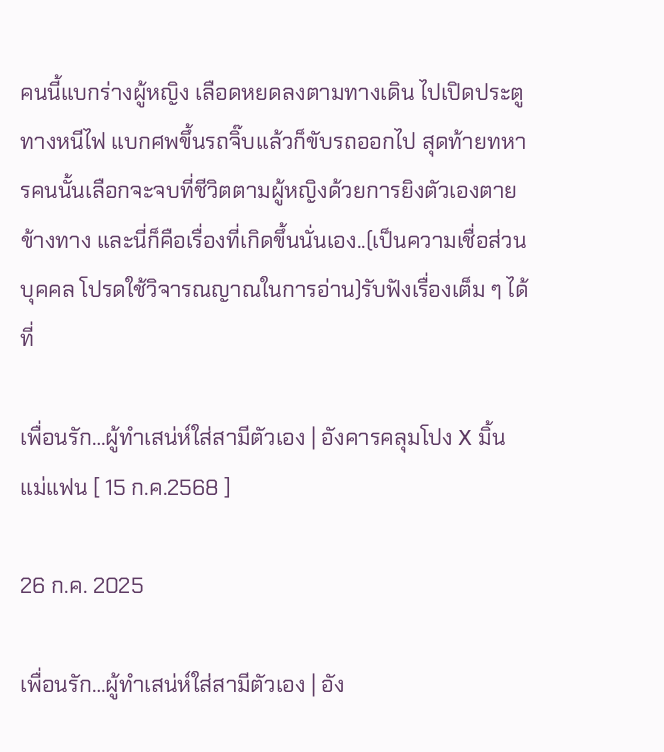คนนี้แบกร่างผู้หญิง เลือดหยดลงตามทางเดิน ไปเปิดประตูทางหนีไฟ แบกศพขึ้นรถจิ๊บเเล้วก็ขับรถออกไป สุดท้ายทหารคนนั้นเลือกจะจบที่ชีวิตตามผู้หญิงด้วยการยิงตัวเองตายข้างทาง และนี่ก็คือเรื่องที่เกิดขึ้นนั่นเอง..(เป็นความเชื่อส่วนบุคคล โปรดใช้วิจารณญาณในการอ่าน)รับฟังเรื่องเต็ม ๆ ได้ที่

เพื่อนรัก…ผู้ทำเสน่ห์ใส่สามีตัวเอง | อังคารคลุมโปง X มิ้น แม่แฟน [ 15 ก.ค.2568 ]

26 ก.ค. 2025

เพื่อนรัก…ผู้ทำเสน่ห์ใส่สามีตัวเอง | อัง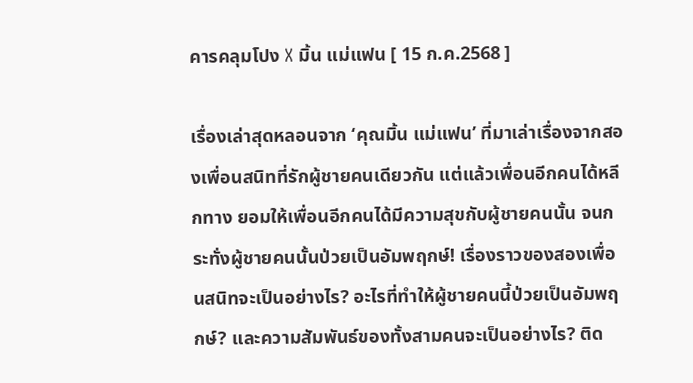คารคลุมโปง X มิ้น แม่แฟน [ 15 ก.ค.2568 ]

เรื่องเล่าสุดหลอนจาก ‘คุณมิ้น แม่แฟน’ ที่มาเล่าเรื่องจากสองเพื่อนสนิทที่รักผู้ชายคนเดียวกัน แต่แล้วเพื่อนอีกคนได้หลีกทาง ยอมให้เพื่อนอีกคนได้มีความสุขกับผู้ชายคนนั้น จนกระทั่งผู้ชายคนนั้นป่วยเป็นอัมพฤกษ์! เรื่องราวของสองเพื่อนสนิทจะเป็นอย่างไร? อะไรที่ทำให้ผู้ชายคนนี้ป่วยเป็นอัมพฤกษ์? และความสัมพันธ์ของทั้งสามคนจะเป็นอย่างไร? ติด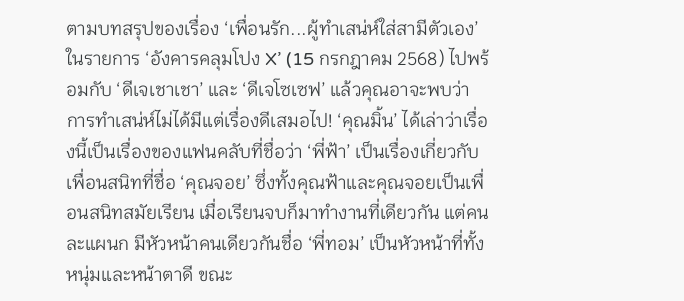ตามบทสรุปของเรื่อง ‘เพื่อนรัก...ผู้ทำเสน่ห์ใส่สามีตัวเอง’ ในรายการ ‘อังคารคลุมโปง X’ (15 กรกฎาคม 2568) ไปพร้อมกับ ‘ดีเจเชาเชา’ และ ‘ดีเจโซเซฟ’ แล้วคุณอาจะพบว่า การทำเสน่ห์ไม่ได้มีแต่เรื่องดีเสมอไป! ‘คุณมิ้น’ ได้เล่าว่าเรื่องนี้เป็นเรื่องของแฟนคลับที่ชื่อว่า ‘พี่ฟ้า’ เป็นเรื่องเกี่ยวกับเพื่อนสนิทที่ชื่อ ‘คุณจอย’ ซึ่งทั้งคุณฟ้าและคุณจอยเป็นเพื่อนสนิทสมัยเรียน เมื่อเรียนจบก็มาทำงานที่เดียวกัน แต่คนละแผนก มีหัวหน้าคนเดียวกันชื่อ ‘พี่ทอม’ เป็นหัวหน้าที่ทั้งหนุ่มและหน้าตาดี ขณะ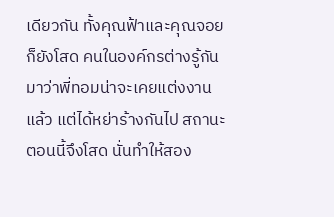เดียวกัน ทั้งคุณฟ้าและคุณจอยก็ยังโสด คนในองค์กรต่างรู้กันมาว่าพี่ทอมน่าจะเคยแต่งงานแล้ว แต่ได้หย่าร้างกันไป สถานะตอนนี้จึงโสด นั่นทำให้สอง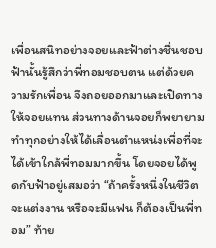เพื่อนสนิทอย่างจอยและฟ้าต่างชื่นชอบ ฟ้านั้นรู้สึกว่าพี่ทอมชอบตน แต่ด้วยความรักเพื่อน จึงถอยออกมาและเปิดทางให้จอยแทน ส่วนทางด้านจอยก็พยายามทำทุกอย่างให้ได้เลื่อนตำแหน่งเพื่อที่จะได้เข้าใกล้พี่ทอมมากขึ้น โดยจอยได้พูดกับฟ้าอยู่เสมอว่า “ถ้าครั้งหนึ่งในชีวิตจะแต่งงาน หรือจะมีแฟน ก็ต้องเป็นพี่ทอม” ท้าย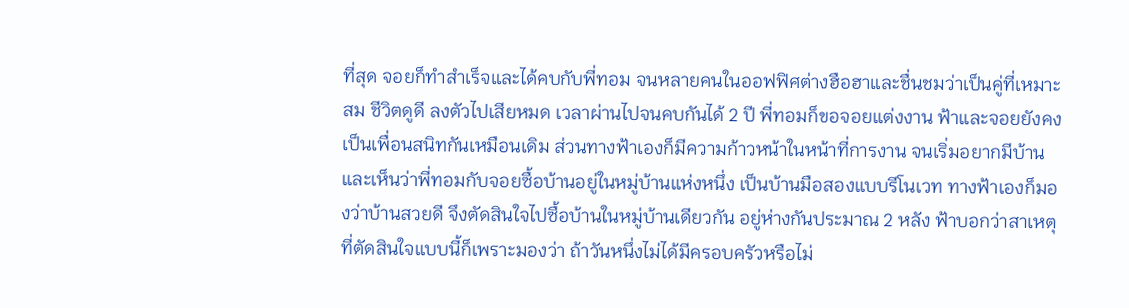ที่สุด จอยก็ทำสำเร็จและได้คบกับพี่ทอม จนหลายคนในออฟฟิศต่างฮือฮาและชื่นชมว่าเป็นคู่ที่เหมาะสม ชีวิตดูดี ลงตัวไปเสียหมด เวลาผ่านไปจนคบกันได้ 2 ปี พี่ทอมก็ขอจอยแต่งงาน ฟ้าและจอยยังคงเป็นเพื่อนสนิทกันเหมือนเดิม ส่วนทางฟ้าเองก็มีความก้าวหน้าในหน้าที่การงาน จนเริ่มอยากมีบ้าน และเห็นว่าพี่ทอมกับจอยซื้อบ้านอยู่ในหมู่บ้านแห่งหนึ่ง เป็นบ้านมือสองแบบรีโนเวท ทางฟ้าเองก็มองว่าบ้านสวยดี จึงตัดสินใจไปซื้อบ้านในหมู่บ้านเดียวกัน อยู่ห่างกันประมาณ 2 หลัง ฟ้าบอกว่าสาเหตุที่ตัดสินใจแบบนี้ก็เพราะมองว่า ถ้าวันหนึ่งไม่ได้มีครอบครัวหรือไม่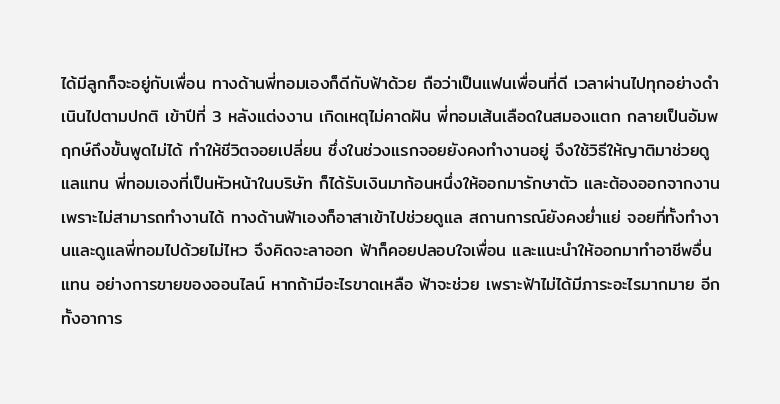ได้มีลูกก็จะอยู่กับเพื่อน ทางด้านพี่ทอมเองก็ดีกับฟ้าด้วย ถือว่าเป็นแฟนเพื่อนที่ดี เวลาผ่านไปทุกอย่างดำเนินไปตามปกติ เข้าปีที่ 3 หลังแต่งงาน เกิดเหตุไม่คาดฝัน พี่ทอมเส้นเลือดในสมองแตก กลายเป็นอัมพฤกษ์ถึงขั้นพูดไม่ได้ ทำให้ชีวิตจอยเปลี่ยน ซึ่งในช่วงแรกจอยยังคงทำงานอยู่ จึงใช้วิธีให้ญาติมาช่วยดูแลแทน พี่ทอมเองที่เป็นหัวหน้าในบริษัท ก็ได้รับเงินมาก้อนหนึ่งให้ออกมารักษาตัว และต้องออกจากงานเพราะไม่สามารถทำงานได้ ทางด้านฟ้าเองก็อาสาเข้าไปช่วยดูแล สถานการณ์ยังคงย่ำแย่ จอยที่ทั้งทำงานและดูแลพี่ทอมไปด้วยไม่ไหว จึงคิดจะลาออก ฟ้าก็คอยปลอบใจเพื่อน และแนะนำให้ออกมาทำอาชีพอื่นแทน อย่างการขายของออนไลน์ หากถ้ามีอะไรขาดเหลือ ฟ้าจะช่วย เพราะฟ้าไม่ได้มีภาระอะไรมากมาย อีกทั้งอาการ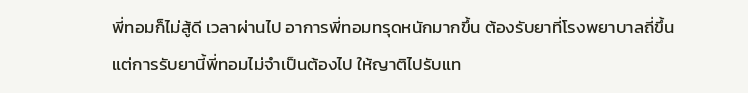พี่ทอมก็ไม่สู้ดี เวลาผ่านไป อาการพี่ทอมทรุดหนักมากขึ้น ต้องรับยาที่โรงพยาบาลถี่ขึ้น แต่การรับยานี้พี่ทอมไม่จำเป็นต้องไป ให้ญาติไปรับแท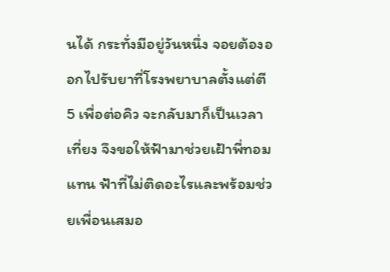นได้ กระทั่งมีอยู่วันหนึ่ง จอยต้องออกไปรับยาที่โรงพยาบาลตั้งแต่ตี 5 เพื่อต่อคิว จะกลับมาก็เป็นเวลาเที่ยง จึงขอให้ฟ้ามาช่วยเฝ้าพี่ทอมแทน ฟ้าที่ไม่ติดอะไรและพร้อมช่วยเพื่อนเสมอ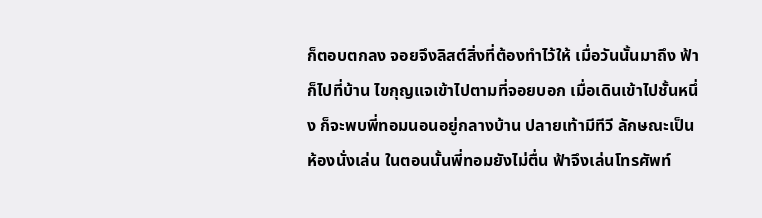ก็ตอบตกลง จอยจึงลิสต์สิ่งที่ต้องทำไว้ให้ เมื่อวันนั้นมาถึง ฟ้าก็ไปที่บ้าน ไขกุญแจเข้าไปตามที่จอยบอก เมื่อเดินเข้าไปชั้นหนึ่ง ก็จะพบพี่ทอมนอนอยู่กลางบ้าน ปลายเท้ามีทีวี ลักษณะเป็นห้องนั่งเล่น ในตอนนั้นพี่ทอมยังไม่ตื่น ฟ้าจึงเล่นโทรศัพท์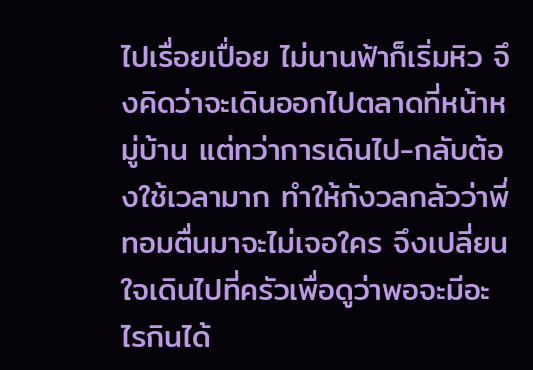ไปเรื่อยเปื่อย ไม่นานฟ้าก็เริ่มหิว จึงคิดว่าจะเดินออกไปตลาดที่หน้าหมู่บ้าน แต่ทว่าการเดินไป-กลับต้องใช้เวลามาก ทำให้กังวลกลัวว่าพี่ทอมตื่นมาจะไม่เจอใคร จึงเปลี่ยนใจเดินไปที่ครัวเพื่อดูว่าพอจะมีอะไรกินได้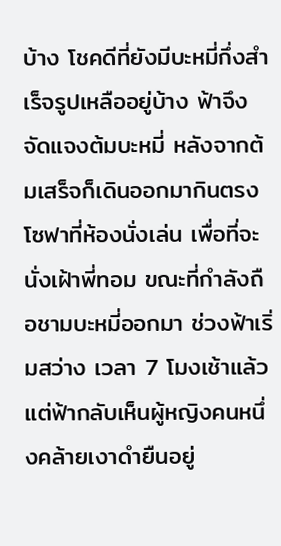บ้าง โชคดีที่ยังมีบะหมี่กึ่งสำเร็จรูปเหลืออยู่บ้าง ฟ้าจึงจัดแจงต้มบะหมี่ หลังจากต้มเสร็จก็เดินออกมากินตรงโซฟาที่ห้องนั่งเล่น เพื่อที่จะนั่งเฝ้าพี่ทอม ขณะที่กำลังถือชามบะหมี่ออกมา ช่วงฟ้าเริ่มสว่าง เวลา 7 โมงเช้าแล้ว แต่ฟ้ากลับเห็นผู้หญิงคนหนึ่งคล้ายเงาดำยืนอยู่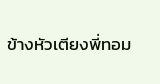ข้างหัวเตียงพี่ทอม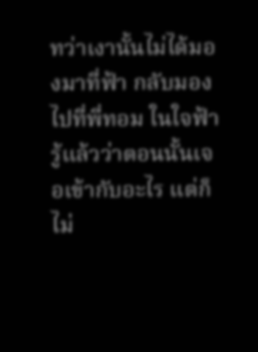ทว่าเงานั้นไม่ได้มองมาที่ฟ้า กลับมองไปที่พี่ทอม ในใจฟ้ารู้แล้วว่าตอนนั้นเจอเข้ากับอะไร แต่ก็ไม่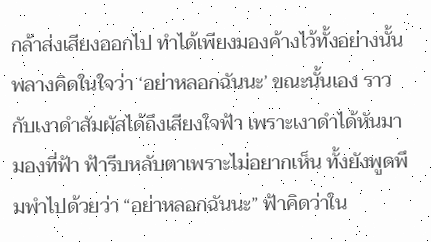กล้าส่งเสียงออกไป ทำได้เพียงมองค้างไว้ทั้งอย่างนั้น พลางคิดในใจว่า ‘อย่าหลอกฉันนะ’ ขณะนั้นเอง ราวกับเงาดำสัมผัสได้ถึงเสียงใจฟ้า เพราะเงาดำได้หันมามองที่ฟ้า ฟ้ารีบหลับตาเพราะไม่อยากเห็น ทั้งยังพูดพึมพำไปด้วยว่า “อย่าหลอกฉันนะ” ฟ้าคิดว่าใน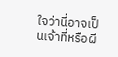ใจว่านี่อาจเป็นเจ้าที่หรือผี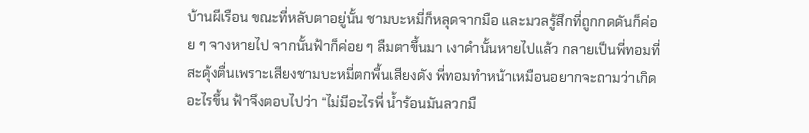บ้านผีเรือน ขณะที่หลับตาอยู่นั้น ชามบะหมี่ก็หลุดจากมือ และมวลรู้สึกที่ถูกกดดันก็ค่อย ๆ จางหายไป จากนั้นฟ้าก็ค่อย ๆ ลืมตาขึ้นมา เงาดำนั้นหายไปแล้ว กลายเป็นพี่ทอมที่สะดุ้งตื่นเพราะเสียงชามบะหมี่ตกพื้นเสียงดัง พี่ทอมทำหน้าเหมือนอยากจะถามว่าเกิดอะไรขึ้น ฟ้าจึงตอบไปว่า “ไม่มีอะไรพี่ น้ำร้อนมันลวกมื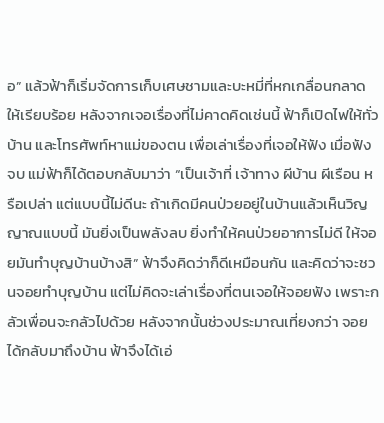อ” แล้วฟ้าก็เริ่มจัดการเก็บเศษชามและบะหมี่ที่หกเกลื่อนกลาดให้เรียบร้อย หลังจากเจอเรื่องที่ไม่คาดคิดเช่นนี้ ฟ้าก็เปิดไฟให้ทั่วบ้าน และโทรศัพท์หาแม่ของตน เพื่อเล่าเรื่องที่เจอให้ฟัง เมื่อฟังจบ แม่ฟ้าก็ได้ตอบกลับมาว่า “เป็นเจ้าที่ เจ้าทาง ผีบ้าน ผีเรือน หรือเปล่า แต่แบบนี้ไม่ดีนะ ถ้าเกิดมีคนป่วยอยู่ในบ้านแล้วเห็นวิญญาณแบบนี้ มันยิ่งเป็นพลังลบ ยิ่งทำให้คนป่วยอาการไม่ดี ให้จอยมันทำบุญบ้านบ้างสิ” ฟ้าจึงคิดว่าก็ดีเหมือนกัน และคิดว่าจะชวนจอยทำบุญบ้าน แต่ไม่คิดจะเล่าเรื่องที่ตนเจอให้จอยฟัง เพราะกลัวเพื่อนจะกลัวไปด้วย หลังจากนั้นช่วงประมาณเที่ยงกว่า จอยได้กลับมาถึงบ้าน ฟ้าจึงได้เอ่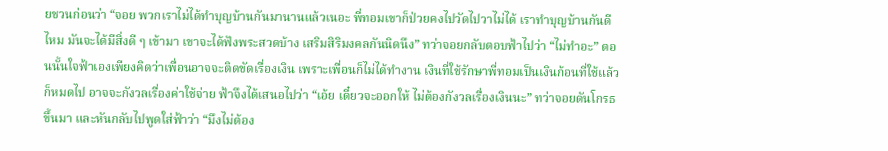ยชวนก่อนว่า “จอย พวกเราไม่ได้ทำบุญบ้านกันมานานแล้วเนอะ พี่ทอมเขาก็ป่วยคงไปวัดไปวาไม่ได้ เราทำบุญบ้านกันดีไหม มันจะได้มีสิ่งดี ๆ เข้ามา เขาจะได้ฟังพระสวดบ้าง เสริมสิริมงคลกันนิดนึง” ทว่าจอยกลับตอบฟ้าไปว่า “ไม่ทำอะ” ตอนนั้นใจฟ้าเองเพียงคิดว่าเพื่อนอาจจะติดขัดเรื่องเงิน เพราะเพื่อนก็ไม่ได้ทำงาน เงินที่ใช้รักษาพี่ทอมเป็นเงินก้อนที่ใช้แล้วก็หมดไป อาจจะกังวลเรื่องค่าใช้จ่าย ฟ้าจึงได้เสนอไปว่า “เอ้ย เดี๋ยวจะออกให้ ไม่ต้องกังวลเรื่องเงินนะ” ทว่าจอยดันโกรธขึ้นมา และหันกลับไปพูดใส่ฟ้าว่า “มึงไม่ต้อง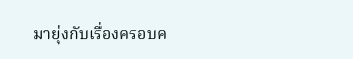มายุ่งกับเรื่องครอบค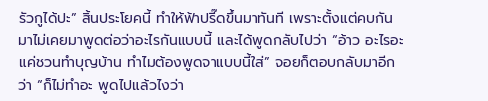รัวกูได้ปะ” สิ้นประโยคนี้ ทำให้ฟ้าปรี๊ดขึ้นมาทันที เพราะตั้งแต่คบกันมาไม่เคยมาพูดต่อว่าอะไรกันแบบนี้ และได้พูดกลับไปว่า “อ้าว อะไรอะ แค่ชวนทำบุญบ้าน ทำไมต้องพูดจาแบบนี้ใส่” จอยก็ตอบกลับมาอีกว่า “ก็ไม่ทำอะ พูดไปแล้วไงว่า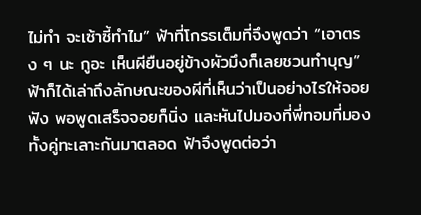ไม่ทำ จะเซ้าซี้ทำไม” ฟ้าที่โกรธเต็มที่จึงพูดว่า “เอาตรง ๆ นะ กูอะ เห็นผียืนอยู่ข้างผัวมึงก็เลยชวนทำบุญ” ฟ้าก็ได้เล่าถึงลักษณะของผีที่เห็นว่าเป็นอย่างไรให้จอยฟัง พอพูดเสร็จจอยก็นิ่ง และหันไปมองที่พี่ทอมที่มองทั้งคู่ทะเลาะกันมาตลอด ฟ้าจึงพูดต่อว่า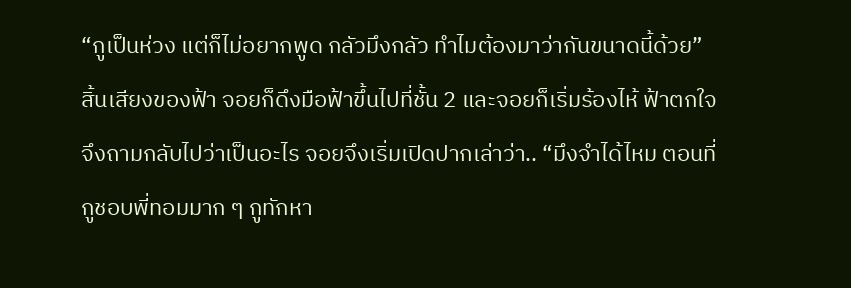“กูเป็นห่วง แต่ก็ไม่อยากพูด กลัวมึงกลัว ทำไมต้องมาว่ากันขนาดนี้ด้วย” สิ้นเสียงของฟ้า จอยก็ดึงมือฟ้าขึ้นไปที่ชั้น 2 และจอยก็เริ่มร้องไห้ ฟ้าตกใจจึงถามกลับไปว่าเป็นอะไร จอยจึงเริ่มเปิดปากเล่าว่า.. “มึงจำได้ไหม ตอนที่กูชอบพี่ทอมมาก ๆ กูทักหา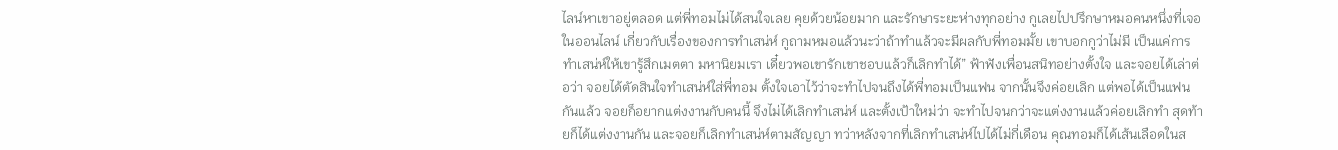ไลน์หาเขาอยู่ตลอด แต่พี่ทอมไม่ได้สนใจเลย คุยด้วยน้อยมาก และรักษาระยะห่างทุกอย่าง กูเลยไปปรึกษาหมอคนหนึ่งที่เจอในออนไลน์ เกี่ยวกับเรื่องของการทำเสน่ห์ กูถามหมอแล้วนะว่าถ้าทำแล้วจะมีผลกับพี่ทอมมั้ย เขาบอกกูว่าไม่มี เป็นแค่การทำเสน่ห์ให้เขารู้สึกเมตตา มหานิยมเรา เดี๋ยวพอเขารักเขาชอบแล้วก็เลิกทำได้” ฟ้าฟังเพื่อนสนิทอย่างตั้งใจ และจอยได้เล่าต่อว่า จอยได้ตัดสินใจทำเสน่ห์ใส่พี่ทอม ตั้งใจเอาไว้ว่าจะทำไปจนถึงได้พี่ทอมเป็นแฟน จากนั้นจึงค่อยเลิก แต่พอได้เป็นแฟนกันแล้ว จอยก็อยากแต่งงานกับคนนี้ จึงไม่ได้เลิกทำเสน่ห์ และตั้งเป้าใหม่ว่า จะทำไปจนกว่าจะแต่งงานแล้วค่อยเลิกทำ สุดท้ายก็ได้แต่งงานกัน และจอยก็เลิกทำเสน่ห์ตามสัญญา ทว่าหลังจากที่เลิกทำเสน่ห์ไปได้ไม่กี่เดือน คุณทอมก็ได้เส้นเลือดในส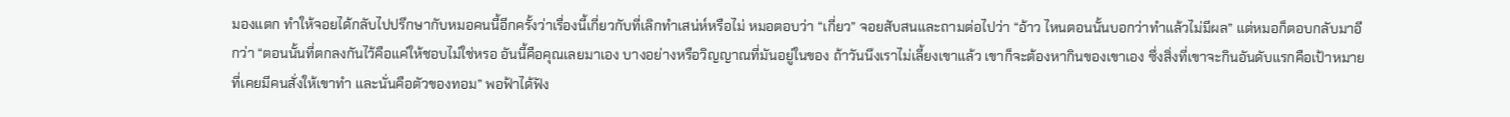มองแตก ทำให้จอยได้กลับไปปรึกษากับหมอคนนี้อีกครั้งว่าเรื่องนี้เกี่ยวกับที่เลิกทำเสน่ห์หรือไม่ หมอตอบว่า “เกี่ยว” จอยสับสนและถามต่อไปว่า “อ้าว ไหนตอนนั้นบอกว่าทำแล้วไม่มีผล” แต่หมอก็ตอบกลับมาอีกว่า “ตอนนั้นที่ตกลงกันไว้คือแค่ให้ชอบไม่ใช่หรอ อันนี้คือคุณเลยมาเอง บางอย่างหรือวิญญาณที่มันอยู่ในของ ถ้าวันนึงเราไม่เลี้ยงเขาแล้ว เขาก็จะต้องหากินของเขาเอง ซึ่งสิ่งที่เขาจะกินอันดับแรกคือเป้าหมายที่เคยมีคนสั่งให้เขาทำ และนั่นคือตัวของทอม” พอฟ้าได้ฟัง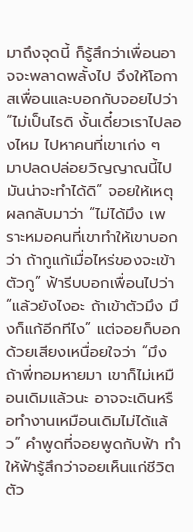มาถึงจุดนี้ ก็รู้สึกว่าเพื่อนอาจจะพลาดพลั้งไป จึงให้โอกาสเพื่อนและบอกกับจอยไปว่า “ไม่เป็นไรดิ งั้นเดี๋ยวเราไปลองไหม ไปหาคนที่เขาเก่ง ๆ มาปลดปล่อยวิญญาณนี้ไป มันน่าจะทำได้ดิ” จอยให้เหตุผลกลับมาว่า “ไม่ได้มึง เพราะหมอคนที่เขาทำให้เขาบอกว่า ถ้ากูแก้เมื่อไหร่ของจะเข้าตัวกู” ฟ้ารีบบอกเพื่อนไปว่า “แล้วยังไงอะ ถ้าเข้าตัวมึง มึงก็แก้อีกทีไง” แต่จอยก็บอกด้วยเสียงเหนื่อยใจว่า “มึง ถ้าพี่ทอมหายมา เขาก็ไม่เหมือนเดิมแล้วนะ อาจจะเดินหรือทำงานเหมือนเดิมไม่ได้แล้ว” คำพูดที่จอยพูดกับฟ้า ทำให้ฟ้ารู้สึกว่าจอยเห็นแก่ชีวิตตัว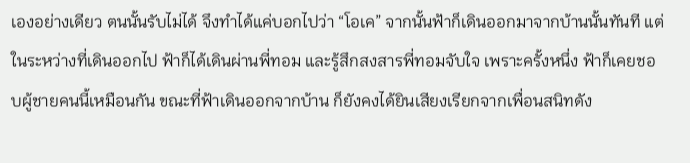เองอย่างเดียว ตนนั้นรับไม่ได้ จึงทำได้แค่บอกไปว่า “โอเค” จากนั้นฟ้าก็เดินออกมาจากบ้านนั้นทันที แต่ในระหว่างที่เดินออกไป ฟ้าก็ได้เดินผ่านพี่ทอม และรู้สึกสงสารพี่ทอมจับใจ เพราะครั้งหนึ่ง ฟ้าก็เคยชอบผู้ชายคนนี้เหมือนกัน ขณะที่ฟ้าเดินออกจากบ้าน ก็ยังคงได้ยินเสียงเรียกจากเพื่อนสนิทดัง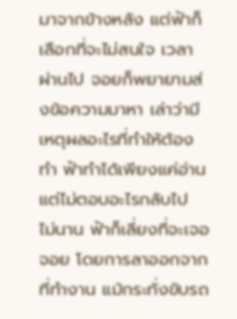มาจากข้างหลัง แต่ฟ้าก็เลือกที่จะไม่สนใจ เวลาผ่านไป จอยก็พยายามส่งข้อความมาหา เล่าว่ามีเหตุผลอะไรที่ทำให้ต้องทำ ฟ้าทำได้เพียงแค่อ่าน แต่ไม่ตอบอะไรกลับไป ไม่นาน ฟ้าก็เลี่ยงที่จะเจอจอย โดยการลาออกจากที่ทำงาน แม้กระทั่งขับรถ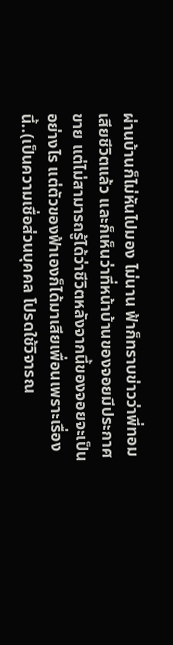ผ่านบ้านก็ไม่หันไปมอง ไม่นาน ฟ้าก็ทราบข่าวว่าพี่ทอมเสียชีวิตแล้ว และก็เห็นว่าที่หน้าบ้านของจอยมีประกาศขาย แต่ไม่สามารถรู้ได้ว่าชีวิตหลังจากนี้ของจอยจะเป็นอย่างไร แต่ตัวของฟ้าเองก็ได้มาเสียเพื่อนเพราะเรื่องนี้..(เป็นความเชื่อส่วนบุคคล โปรดใช้วิจารณ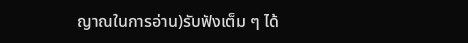ญาณในการอ่าน)รับฟังเต็ม ๆ ได้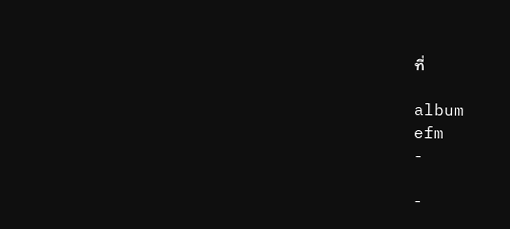ที่

album
efm
-

-